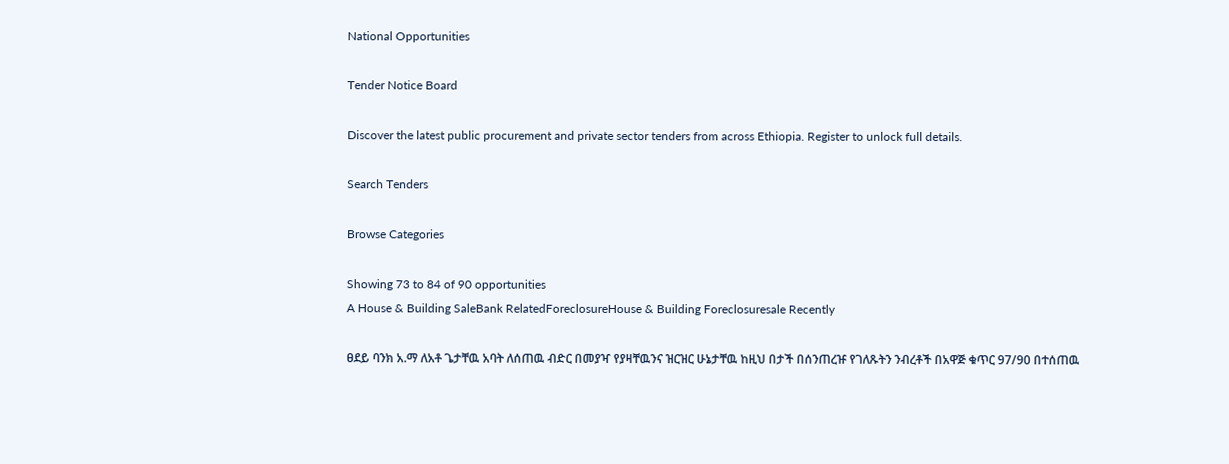National Opportunities

Tender Notice Board

Discover the latest public procurement and private sector tenders from across Ethiopia. Register to unlock full details.

Search Tenders

Browse Categories

Showing 73 to 84 of 90 opportunities
A House & Building SaleBank RelatedForeclosureHouse & Building Foreclosuresale Recently

ፀደይ ባንክ አ.ማ ለአቶ ጌታቸዉ አባት ለሰጠዉ ብድር በመያዣ የያዛቸዉንና ዝርዝር ሁኔታቸዉ ከዚህ በታች በሰንጠረዡ የገለጹትን ንብረቶች በአዋጅ ቁጥር 97/90 በተሰጠዉ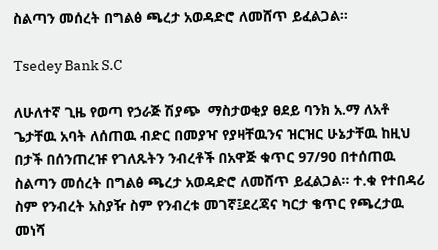ስልጣን መሰረት በግልፅ ጫረታ አወዳድሮ ለመሸጥ ይፈልጋል፡፡

Tsedey Bank S.C

ለሁለተኛ ጊዜ የወጣ የኃራጅ ሽያጭ  ማስታወቂያ ፀደይ ባንክ አ.ማ ለአቶ ጌታቸዉ አባት ለሰጠዉ ብድር በመያዣ የያዛቸዉንና ዝርዝር ሁኔታቸዉ ከዚህ በታች በሰንጠረዡ የገለጹትን ንብረቶች በአዋጅ ቁጥር 97/90 በተሰጠዉ ስልጣን መሰረት በግልፅ ጫረታ አወዳድሮ ለመሸጥ ይፈልጋል፡፡ ተ.ቁ የተበዳሪ ስም የንብረት አስያዥ ስም የንብረቱ መገኛ፤ደረጃና ካርታ ቄጥር የጫረታዉ መነሻ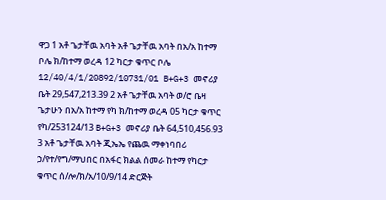ዋጋ 1 አቶ ጌታቸዉ አባት አቶ ጌታቸዉ አባት በአ/አ ከተማ ቦሌ ክ/ከተማ ወረዳ 12 ካርታ ቁጥር ቦሌ 12/40/4/1/20892/10731/01 B+G+3 መኖሪያ ቤት 29,547,213.39 2 አቶ ጌታቸዉ አባት ወ/ሮ ቤዛ ጌታሁን በአ/አ ከተማ የካ ክ/ከተማ ወረዳ 05 ካርታ ቁጥር የካ/253124/13 B+G+3 መኖሪያ ቤት 64,510,456.93 3 አቶ ጌታቸዉ አባት ጂኤኤ የጨዉ ማቀነባበሪ ኃ/የተ/የግ/ማህበር በአፋር ክልል ሰመራ ከተማ የካርታ ቁጥር ሰ/ሎ/ክ/አ/10/9/14 ድርጅት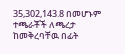35,302,143.8 በመሆኑም ተጫራቾች ለጫረታ ከመቅረባቸዉ በፊት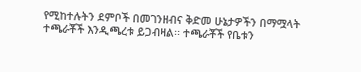የሚከተሉትን ደምቦች በመገንዘብና ቅድመ ሁኔታዎችን በማሟላት ተጫራቾች እንዲጫረቱ ይጋብዛል፡፡ ተጫራቾች የቤቱን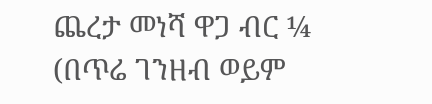ጨረታ መነሻ ዋጋ ብር ¼ (በጥሬ ገንዘብ ወይም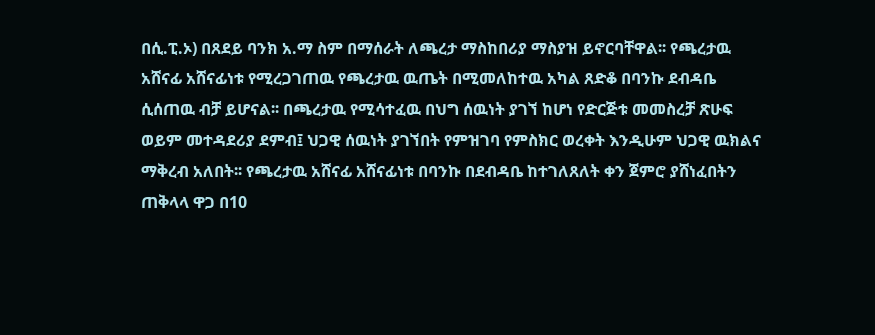በሲ.ፒ.ኦ) በጸደይ ባንክ አ.ማ ስም በማሰራት ለጫረታ ማስከበሪያ ማስያዝ ይኖርባቸዋል፡፡ የጫረታዉ አሸናፊ አሸናፊነቱ የሚረጋገጠዉ የጫረታዉ ዉጤት በሚመለከተዉ አካል ጸድቆ በባንኩ ደብዳቤ ሲሰጠዉ ብቻ ይሆናል፡፡ በጫረታዉ የሚሳተፈዉ በህግ ሰዉነት ያገኘ ከሆነ የድርጅቱ መመስረቻ ጽሁፍ ወይም መተዳደሪያ ደምብ፤ ህጋዊ ሰዉነት ያገኘበት የምዝገባ የምስክር ወረቀት እንዲሁም ህጋዊ ዉክልና ማቅረብ አለበት፡፡ የጫረታዉ አሸናፊ አሸናፊነቱ በባንኩ በደብዳቤ ከተገለጸለት ቀን ጀምሮ ያሸነፈበትን ጠቅላላ ዋጋ በ10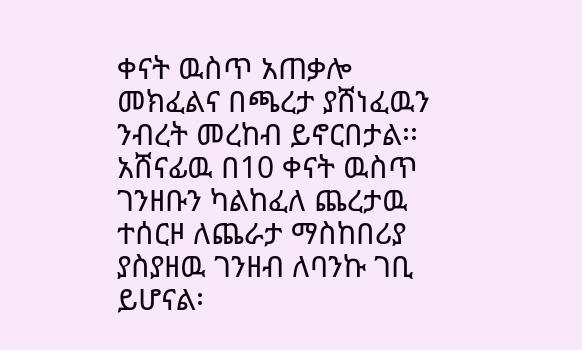ቀናት ዉስጥ አጠቃሎ መክፈልና በጫረታ ያሸነፈዉን ንብረት መረከብ ይኖርበታል፡፡ አሸናፊዉ በ10 ቀናት ዉስጥ ገንዘቡን ካልከፈለ ጨረታዉ ተሰርዞ ለጨራታ ማስከበሪያ ያስያዘዉ ገንዘብ ለባንኩ ገቢ ይሆናል፡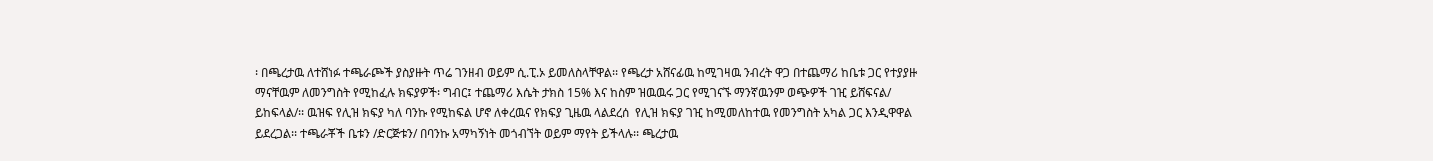፡ በጫረታዉ ለተሸነፉ ተጫራጮች ያስያዙት ጥሬ ገንዘብ ወይም ሲ.ፒ.ኦ ይመለስላቸዋል፡፡ የጫረታ አሸናፊዉ ከሚገዛዉ ንብረት ዋጋ በተጨማሪ ከቤቱ ጋር የተያያዙ ማናቸዉም ለመንግስት የሚከፈሉ ክፍያዎች፡ ግብር፤ ተጨማሪ እሴት ታክስ 15% እና ከስም ዝዉዉሩ ጋር የሚገናኙ ማንኛዉንም ወጭዎች ገዢ ይሸፍናል/ ይከፍላል/፡፡ ዉዝፍ የሊዝ ክፍያ ካለ ባንኩ የሚከፍል ሆኖ ለቀረዉና የክፍያ ጊዜዉ ላልደረሰ  የሊዝ ክፍያ ገዢ ከሚመለከተዉ የመንግስት አካል ጋር እንዲዋዋል ይደረጋል፡፡ ተጫራቾች ቤቱን /ድርጅቱን/ በባንኩ አማካኝነት መጎብኘት ወይም ማየት ይችላሉ፡፡ ጫረታዉ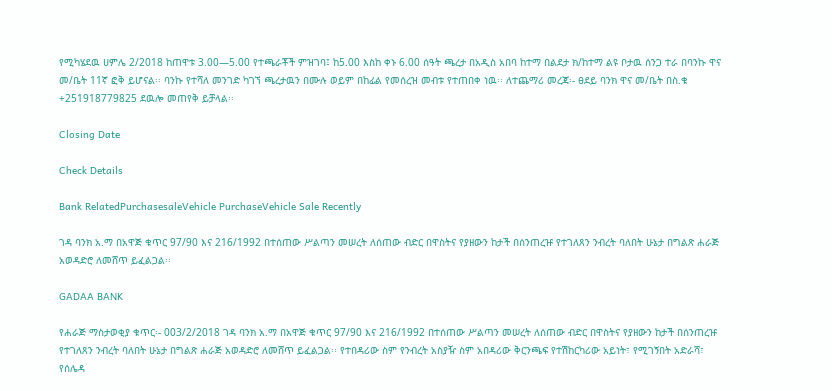የሚካሄደዉ ሀምሌ 2/2018 ከጠዋቱ 3.00—5.00 የተጫራቾች ምዝገባ፤ ከ5.00 እስከ ቀኑ 6.00 ሰዓት ጫረታ በአዲስ አበባ ከተማ በልደታ ክ/ከተማ ልዩ ቦታዉ ሰንጋ ተራ በባንኩ ዋና መ/ቤት 11ኛ ፎቅ ይሆናል፡፡ ባንኩ የተሻለ መንገድ ካገኘ ጫረታዉን በሙሉ ወይም በከፊል የመሰረዝ መብቱ የተጠበቀ ነዉ፡፡ ለተጨማሪ መረጃ፡- ፀደይ ባንክ ዋና መ/ቤት በስ.ቁ +251918779825 ደዉሎ መጠየቅ ይቻላል፡፡

Closing Date

Check Details

Bank RelatedPurchasesaleVehicle PurchaseVehicle Sale Recently

ገዳ ባንክ አ.ማ በአዋጅ ቁጥር 97/90 እና 216/1992 በተሰጠው ሥልጣን መሠረት ለሰጠው ብድር በዋስትና የያዘውን ከታች በሰንጠረዡ የተገለጸን ንብረት ባለበት ሁኔታ በግልጽ ሐራጅ አወዳድሮ ለመሸጥ ይፈልጋል፡፡

GADAA BANK

የሐራጅ ማስታወቂያ ቁጥር፡- 003/2/2018 ገዳ ባንክ አ.ማ በአዋጅ ቁጥር 97/90 እና 216/1992 በተሰጠው ሥልጣን መሠረት ለሰጠው ብድር በዋስትና የያዘውን ከታች በሰንጠረዡ የተገለጸን ንብረት ባለበት ሁኔታ በግልጽ ሐራጅ አወዳድሮ ለመሸጥ ይፈልጋል፡፡ የተበዳሪው ስም የንብረት አስያዥ ስም አበዳሪው ቅርንጫፍ የተሽከርካሪው አይነት፣ የሚገኝበት አድራሻ፣ የሰሌዳ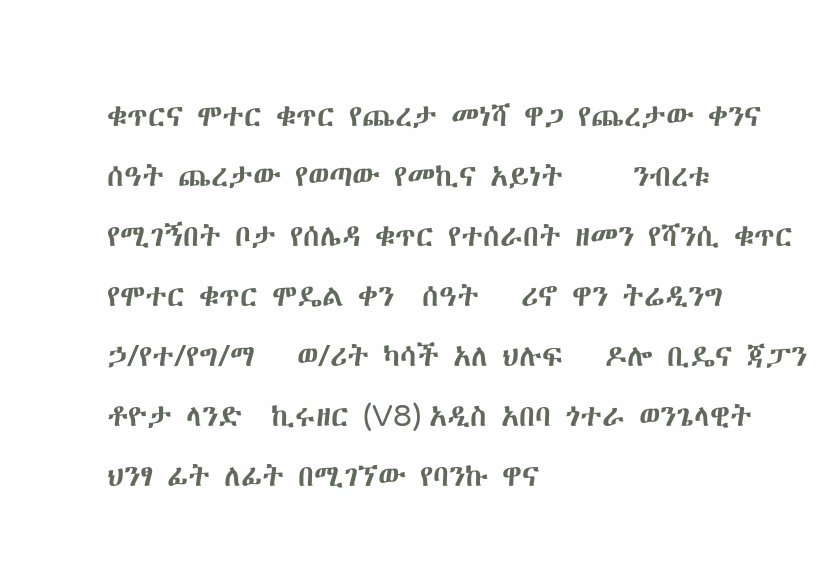ቁጥርና ሞተር ቁጥር የጨረታ መነሻ ዋጋ የጨረታው ቀንና ሰዓት ጨረታው የወጣው የመኪና አይነት     ንብረቱ የሚገኝበት ቦታ የሰሌዳ ቁጥር የተሰራበት ዘመን የሻንሲ ቁጥር የሞተር ቁጥር ሞዴል ቀን  ሰዓት   ሪኖ ዋን ትሬዲንግ ኃ/የተ/የግ/ማ   ወ/ሪት ካሳች አለ ህሉፍ   ዶሎ ቢዴና ጃፓን ቶዮታ ላንድ  ኪሩዘር (V8) አዲስ አበባ ጎተራ ወንጌላዊት ህንፃ ፊት ለፊት በሚገኘው የባንኩ ዋና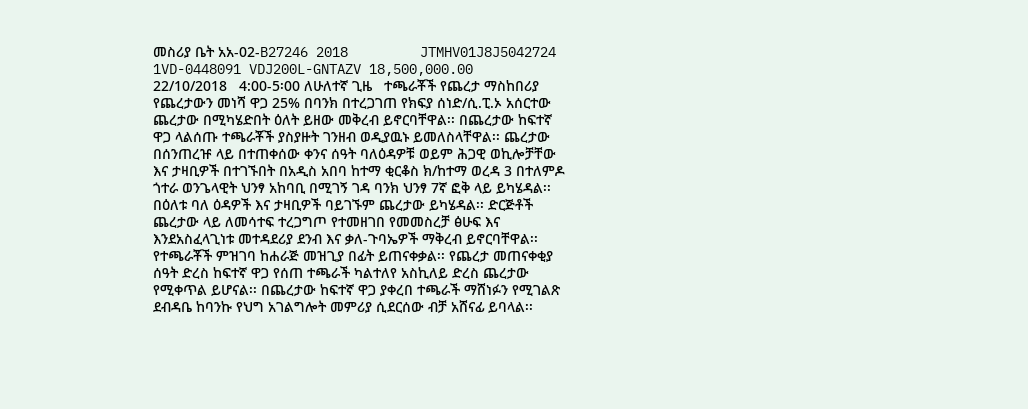መስሪያ ቤት አአ-02-B27246 2018         JTMHV01J8J5042724 1VD-0448091 VDJ200L-GNTAZV 18‚500‚000.00   22/10/2018   4:00-5፡00 ለሁለተኛ ጊዜ   ተጫራቾች የጨረታ ማስከበሪያ የጨረታውን መነሻ ዋጋ 25% በባንክ በተረጋገጠ የክፍያ ሰነድ/ሲ.ፒ.ኦ አሰርተው ጨረታው በሚካሄድበት ዕለት ይዘው መቅረብ ይኖርባቸዋል፡፡ በጨረታው ከፍተኛ ዋጋ ላልሰጡ ተጫራቾች ያስያዙት ገንዘብ ወዲያዉኑ ይመለስላቸዋል፡፡ ጨረታው በሰንጠረዡ ላይ በተጠቀሰው ቀንና ሰዓት ባለዕዳዎቹ ወይም ሕጋዊ ወኪሎቻቸው እና ታዛቢዎች በተገኙበት በአዲስ አበባ ከተማ ቂርቆስ ክ/ከተማ ወረዳ 3 በተለምዶ ጎተራ ወንጌላዊት ህንፃ አከባቢ በሚገኝ ገዳ ባንክ ህንፃ 7ኛ ፎቅ ላይ ይካሄዳል፡፡ በዕለቱ ባለ ዕዳዎች እና ታዛቢዎች ባይገኙም ጨረታው ይካሄዳል፡፡ ድርጅቶች ጨረታው ላይ ለመሳተፍ ተረጋግጦ የተመዘገበ የመመስረቻ ፅሁፍ እና እንደአስፈላጊነቱ መተዳደሪያ ደንብ እና ቃለ-ጉባኤዎች ማቅረብ ይኖርባቸዋል፡፡ የተጫራቾች ምዝገባ ከሐራጅ መዝጊያ በፊት ይጠናቀቃል፡፡ የጨረታ መጠናቀቂያ ሰዓት ድረስ ከፍተኛ ዋጋ የሰጠ ተጫራች ካልተለየ አስኪለይ ድረስ ጨረታው የሚቀጥል ይሆናል፡፡ በጨረታው ከፍተኛ ዋጋ ያቀረበ ተጫራች ማሸነፉን የሚገልጽ ደብዳቤ ከባንኩ የህግ አገልግሎት መምሪያ ሲደርሰው ብቻ አሸናፊ ይባላል፡፡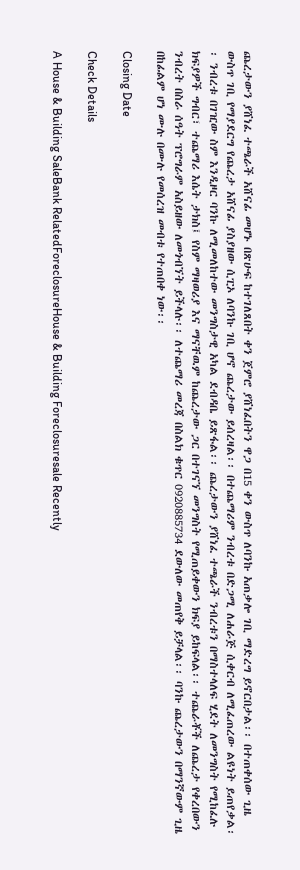ጨረታውን ያሸነፈ ተጫራች አሸናፊ መሆኑ በጽሁፍ ከተገለጸበት ቀን ጀምሮ ያሸነፈበትን ዋጋ በ15 ቀን ውስጥ ለባንኩ አጠቃሎ ገቢ ማድረግ ይኖርበታል፡፡ በተጠቀሰው ጊዜ ውስጥ ገቢ የማያደርግ የጨረታ አሸናፊ ያስያዘው ሲፒኦ ለባንኩ ገቢ ሆኖ ጨረታው ይሰረዛል፡፡ በተጨማሪም ንብረቱ በድጋሚ ለሐራጅ ሲቀርብ ለሚፈጠረው ልዩነት ይጠየቃል፡፡ ንብረቱ በገዢው ስም እንዲዞር ባንኩ ለሚመለከተው መንግስታዊ አካል ደብዳቤ ይጽፋል፡፡ ጨረታውን ያሸነፈ ተጫራች ንብረቱን በማስተላለፍ ሂደት ለመንግስት የሚከፈሉ ክፍያዎች ግብር፣ ተጨማሪ እሴት ታክስ፤ የስም ማዛወሪያ እና ማናቸዉም ከጨረታው ጋር በተገናኘ መንግስት የሚጠይቀውን ክፍያ ይከፍላል፡፡ ተጨራቾች ለጨረታ የቀረበውን ንብረት በስራ ሰዓት ፕሮግራም አስይዘው ለመጎብኘት ይችላሉ፡፡ ለተጨማሪ መረጃ በስልክ ቁጥር 0920885734 ደውለው መጠየቅ ይቻላል፡፡ ባንኩ ጨረታውን በማንኛውም ጊዜ በከፊልም ሆነ ሙሉ በሙሉ የመሰረዝ መብቱ የተጠበቀ ነው፡፡

Closing Date

Check Details

A House & Building SaleBank RelatedForeclosureHouse & Building Foreclosuresale Recently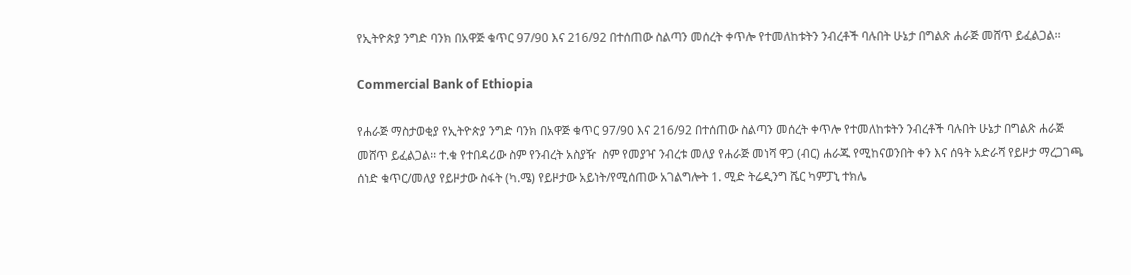የኢትዮጵያ ንግድ ባንክ በአዋጅ ቁጥር 97/90 እና 216/92 በተሰጠው ስልጣን መሰረት ቀጥሎ የተመለከቱትን ንብረቶች ባሉበት ሁኔታ በግልጽ ሐራጅ መሸጥ ይፈልጋል፡፡

Commercial Bank of Ethiopia

የሐራጅ ማስታወቂያ የኢትዮጵያ ንግድ ባንክ በአዋጅ ቁጥር 97/90 እና 216/92 በተሰጠው ስልጣን መሰረት ቀጥሎ የተመለከቱትን ንብረቶች ባሉበት ሁኔታ በግልጽ ሐራጅ መሸጥ ይፈልጋል፡፡ ተ.ቁ የተበዳሪው ስም የንብረት አስያዥ  ስም የመያዣ ንብረቱ መለያ የሐራጅ መነሻ ዋጋ (ብር) ሐራጁ የሚከናወንበት ቀን እና ሰዓት አድራሻ የይዞታ ማረጋገጫ ሰነድ ቁጥር/መለያ የይዞታው ስፋት (ካ.ሜ) የይዞታው አይነት/የሚሰጠው አገልግሎት 1. ሚድ ትሬዲንግ ሼር ካምፓኒ ተክሌ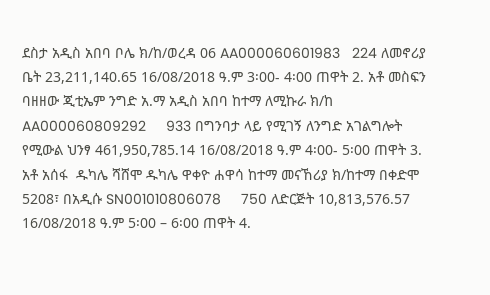ደስታ አዲስ አበባ ቦሌ ክ/ከ/ወረዳ 06 AA000060601983   224 ለመኖሪያ ቤት 23,211,140.65 16/08/2018 ዓ.ም 3፡00- 4፡00 ጠዋት 2. አቶ መስፍን ባዘዘው ጂቲኤም ንግድ አ.ማ አዲስ አበባ ከተማ ለሚኩራ ክ/ከ AA000060809292     933 በግንባታ ላይ የሚገኝ ለንግድ አገልግሎት የሚውል ህንፃ 461,950,785.14 16/08/2018 ዓ.ም 4፡00- 5፡00 ጠዋት 3. አቶ አሰፋ  ዱካሌ ሻሸሞ ዱካሌ ዋቀዮ ሐዋሳ ከተማ መናኸሪያ ክ/ከተማ በቀድሞ 5208፣ በአዲሱ SN001010806078     750 ለድርጅት 10,813,576.57 16/08/2018 ዓ.ም 5፡00 – 6፡00 ጠዋት 4.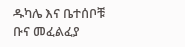ዱካሌ እና ቤተሰቦቹ ቡና መፈልፈያ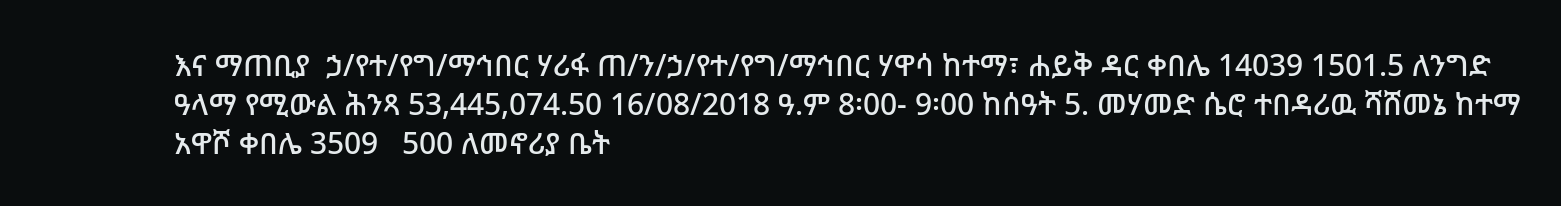እና ማጠቢያ  ኃ/የተ/የግ/ማኅበር ሃሪፋ ጠ/ን/ኃ/የተ/የግ/ማኅበር ሃዋሳ ከተማ፣ ሐይቅ ዳር ቀበሌ 14039 1501.5 ለንግድ ዓላማ የሚውል ሕንጻ 53,445,074.50 16/08/2018 ዓ.ም 8፡00- 9፡00 ከሰዓት 5. መሃመድ ሴሮ ተበዳሪዉ ሻሸመኔ ከተማ አዋሾ ቀበሌ 3509   500 ለመኖሪያ ቤት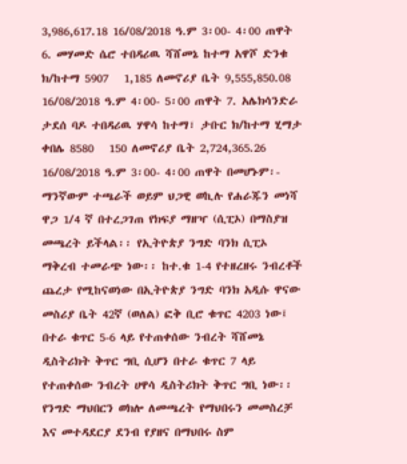3,986,617.18 16/08/2018 ዓ.ም 3፡00- 4፡00 ጠዋት 6. መሃመድ ሴሮ ተበዳሪዉ ሻሸመኔ ከተማ አዋሾ ድንቁ ክ/ከተማ 5907   1,185 ለመኖሪያ ቤት 9,555,850.08 16/08/2018 ዓ.ም 4፡00- 5፡00 ጠዋት 7. አሌክሳንድራ ታደሰ ባዶ ተበዳሪዉ ሃዋሳ ከተማ፣ ታቡር ክ/ከተማ ሂማታ ቀበሌ 8580   150 ለመኖሪያ ቤት 2,724,365.26 16/08/2018 ዓ.ም 3፡00- 4፡00 ጠዋት በመሆኑም፡- ማንኛውም ተጫራች ወይም ህጋዊ ወኪሉ የሐራጁን መነሻ ዋጋ 1/4 ኛ በተረጋገጠ የክፍያ ማዘዣ (ሲፒኦ) በማስያዝ መጫረት ይችላል፡፡ የኢትዮጵያ ንግድ ባንክ ሲፒኦ ማቅረብ ተመራጭ ነው፡፡ ከተ.ቁ 1-4 የተዘረዘሩ ንብረቶች ጨረታ የሚከናወነው በኢትዮጵያ ንግድ ባንክ አዲሱ ዋናው መስሪያ ቤት 42ኛ (ወለል) ፎቅ ቢሮ ቁጥር 4203 ነው፤ በተራ ቁጥር 5-6 ላይ የተጠቀሰው ንብረት ሻሸመኔ ዲስትሪክት ቅጥር ግቢ ሲሆን በተራ ቁጥር 7 ላይ የተጠቀሰው ንብረት ሀዋሳ ዲስትሪክት ቅጥር ግቢ ነው፡፡ የንግድ ማህበርን ወክሎ ለመጫረት የማህበሩን መመስረቻ እና መተዳደርያ ደንብ የያዘና በማህበሩ ስም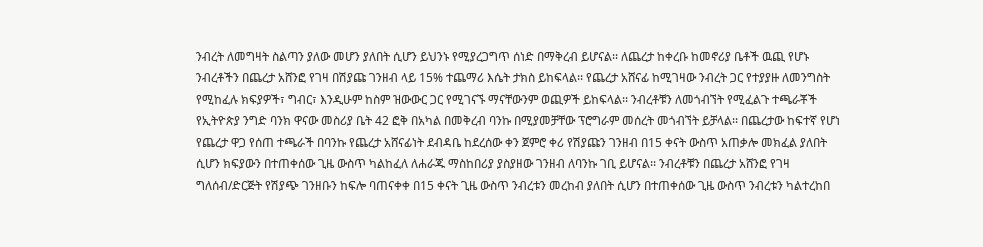ንብረት ለመግዛት ስልጣን ያለው መሆን ያለበት ሲሆን ይህንኑ የሚያረጋግጥ ሰነድ በማቅረብ ይሆናል፡፡ ለጨረታ ከቀረቡ ከመኖሪያ ቤቶች ዉጪ የሆኑ ንብረቶችን በጨረታ አሸንፎ የገዛ በሽያጩ ገንዘብ ላይ 15% ተጨማሪ እሴት ታክስ ይከፍላል፡፡ የጨረታ አሸናፊ ከሚገዛው ንብረት ጋር የተያያዙ ለመንግስት የሚከፈሉ ክፍያዎች፣ ግብር፣ እንዲሁም ከስም ዝውውር ጋር የሚገናኙ ማናቸውንም ወጪዎች ይከፍላል፡፡ ንብረቶቹን ለመጎብኘት የሚፈልጉ ተጫራቾች የኢትዮጵያ ንግድ ባንክ ዋናው መስሪያ ቤት 42 ፎቅ በአካል በመቅረብ ባንኩ በሚያመቻቸው ፕሮግራም መሰረት መጎብኘት ይቻላል፡፡ በጨረታው ከፍተኛ የሆነ የጨረታ ዋጋ የሰጠ ተጫራች በባንኩ የጨረታ አሸናፊነት ደብዳቤ ከደረሰው ቀን ጀምሮ ቀሪ የሽያጩን ገንዘብ በ15 ቀናት ውስጥ አጠቃሎ መክፈል ያለበት ሲሆን ክፍያውን በተጠቀሰው ጊዜ ውስጥ ካልከፈለ ለሐራጁ ማስከበሪያ ያስያዘው ገንዘብ ለባንኩ ገቢ ይሆናል፡፡ ንብረቶቹን በጨረታ አሸንፎ የገዛ ግለሰብ/ድርጅት የሽያጭ ገንዘቡን ከፍሎ ባጠናቀቀ በ15 ቀናት ጊዜ ውስጥ ንብረቱን መረከብ ያለበት ሲሆን በተጠቀሰው ጊዜ ውስጥ ንብረቱን ካልተረከበ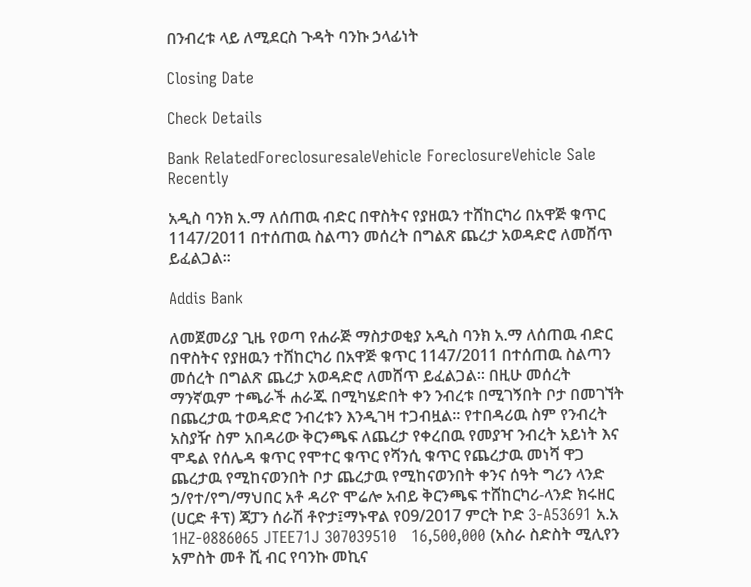በንብረቱ ላይ ለሚደርስ ጉዳት ባንኩ ኃላፊነት

Closing Date

Check Details

Bank RelatedForeclosuresaleVehicle ForeclosureVehicle Sale Recently

አዲስ ባንክ አ.ማ ለሰጠዉ ብድር በዋስትና የያዘዉን ተሸከርካሪ በአዋጅ ቁጥር 1147/2011 በተሰጠዉ ስልጣን መሰረት በግልጽ ጨረታ አወዳድሮ ለመሸጥ ይፈልጋል፡፡

Addis Bank

ለመጀመሪያ ጊዜ የወጣ የሐራጅ ማስታወቂያ አዲስ ባንክ አ.ማ ለሰጠዉ ብድር በዋስትና የያዘዉን ተሸከርካሪ በአዋጅ ቁጥር 1147/2011 በተሰጠዉ ስልጣን መሰረት በግልጽ ጨረታ አወዳድሮ ለመሸጥ ይፈልጋል፡፡ በዚሁ መሰረት ማንኛዉም ተጫራች ሐራጁ በሚካሄድበት ቀን ንብረቱ በሚገኝበት ቦታ በመገኘት በጨረታዉ ተወዳድሮ ንብረቱን እንዲገዛ ተጋብዟል፡፡ የተበዳሪዉ ስም የንብረት አስያዥ ስም አበዳሪው ቅርንጫፍ ለጨረታ የቀረበዉ የመያዣ ንብረት አይነት እና ሞዴል የሰሌዳ ቁጥር የሞተር ቁጥር የሻንሲ ቁጥር የጨረታዉ መነሻ ዋጋ ጨረታዉ የሚከናወንበት ቦታ ጨረታዉ የሚከናወንበት ቀንና ሰዓት ግሪን ላንድ ኃ/የተ/የግ/ማህበር አቶ ዳሪዮ ሞሬሎ አብይ ቅርንጫፍ ተሸከርካሪ-ላንድ ክሩዘር (ሀርድ ቶፕ) ጃፓን ሰራሽ ቶዮታ፤ማኑዋል የ09/2017 ምርት ኮድ 3-A53691 አ.አ 1HZ-0886065 JTEE71J 307039510   16,500,000 (አስራ ስድስት ሚሊየን አምስት መቶ ሺ ብር የባንኩ መኪና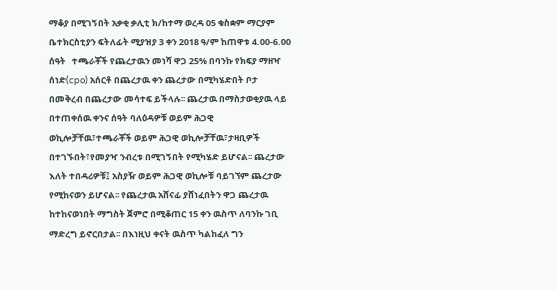ማቆያ በሚገኝበት አቃቂ ቃሊቲ ክ/ከተማ ወረዳ 05 ቁስቋም ማርያም ቤተክርስቲያን ፍትለፊት ሚያዝያ 3 ቀን 2018 ዓ/ም ከጠዋቱ 4.00-6.00 ሰዓት   ተጫራቾች የጨረታዉን መነሻ ዋጋ 25% በባንኩ የክፍያ ማዘዣ ሰነድ(cpo) አሰርቶ በጨረታዉ ቀን ጨረታው በሚካሄድበት ቦታ በመቅረብ በጨረታው መሳተፍ ይችላሉ፡፡ ጨረታዉ በማስታወቂያዉ ላይ በተጠቀሰዉ ቀንና ሰዓት ባለዕዳዎቹ ወይም ሕጋዊ ወኪሎቻቸዉ፣ተጫራቾች ወይም ሕጋዊ ወኪሎቻቸዉ፣ታዛቢዎች በተገኙበት፣የመያዣ ንብረቱ በሚገኝበት የሚካሄድ ይሆናል፡፡ ጨረታው እለት ተበዳሪዎቹ፤ አስያዥ ወይም ሕጋዊ ወኪሎቹ ባይገኘም ጨረታው የሚከናወን ይሆናል፡፡ የጨረታዉ አሸናፊ ያሸነፈበትን ዋጋ ጨረታዉ ከተከናወነበት ማግስት ጀምሮ በሚቆጠር 15 ቀን ዉስጥ ለባንኩ ገቢ ማድረግ ይኖርበታል፡፡ በእነዚህ ቀናት ዉስጥ ካልከፈለ ግን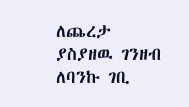ለጨረታ ያስያዘዉ ገንዘብ ለባንኩ ገቢ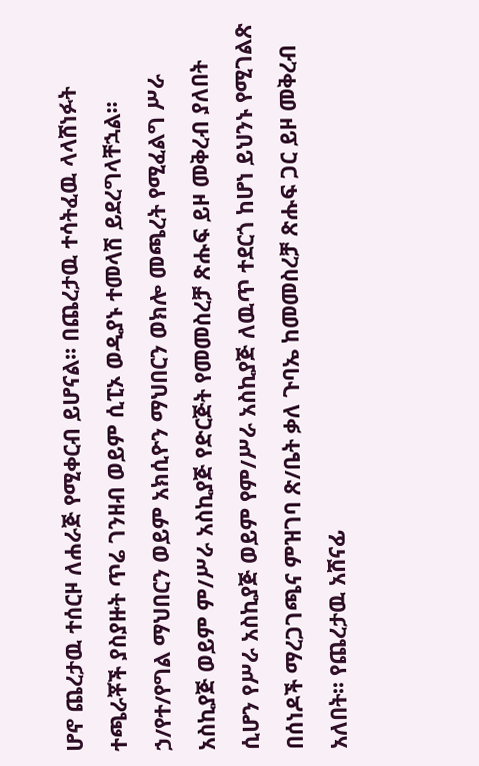ሆኖ ጨረታዉ ተሰርዞ ለሐራጅ የሚቀርብ ይሆናል፡፡ በጨረታዉ ተሳትፈዉ ላላሸነፉት ተጫራቾች ያስያዙት ጥሬ ገንዘብ ወይም ሲፒኦ ወዲያኑ ተመላሽ ይደረግላቸኋል፡፡ ኃ/የተ/የግል ማህበርን ወይም አክሲዮን ማህበርን ወክሎ መጫረት የሚፈልግ ሥራ አስኪያጅ ወይም ም/ሥራ አስኪያጅ የድርጅት የመመስረቻ ጽሑፍ ይዞ መቅረብ ያለበት ሲሆን የሥራ አስኪያጅ ወይም የም/ሥራ አስኪያጅ ለዉጥ ተደርጎ ከሆነ ይህንኑ የሚገልጽ በሰነዶች ማረጋገጫና ምዝገባ ጽ/ቤት ቃለ ጉባኤ ከመመስረቻ ጽሑፍ ጋር ይዞ መቅረብ አለበት፡፡ የጨረታዉ አሸናፊ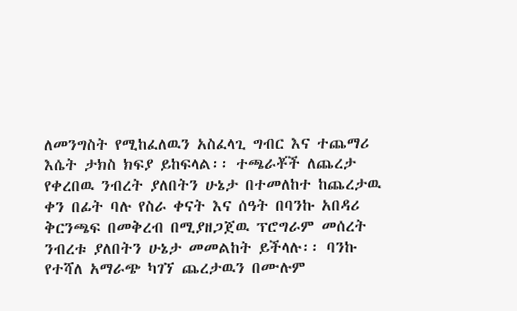ለመንግስት የሚከፈለዉን አስፈላጊ ግብር እና ተጨማሪ እሴት ታክስ ክፍያ ይከፍላል፡፡ ተጫራቾች ለጨረታ የቀረበዉ ንብረት ያለበትን ሁኔታ በተመለከተ ከጨረታዉ ቀን በፊት ባሉ የስራ ቀናት እና ሰዓት በባንኩ አበዳሪ ቅርንጫፍ በመቅረብ በሚያዘጋጀዉ ፕሮግራም መሰረት ንብረቱ ያለበትን ሁኔታ መመልከት ይችላሉ፡፡ ባንኩ የተሻለ አማራጭ ካገኘ ጨረታዉን በሙሉም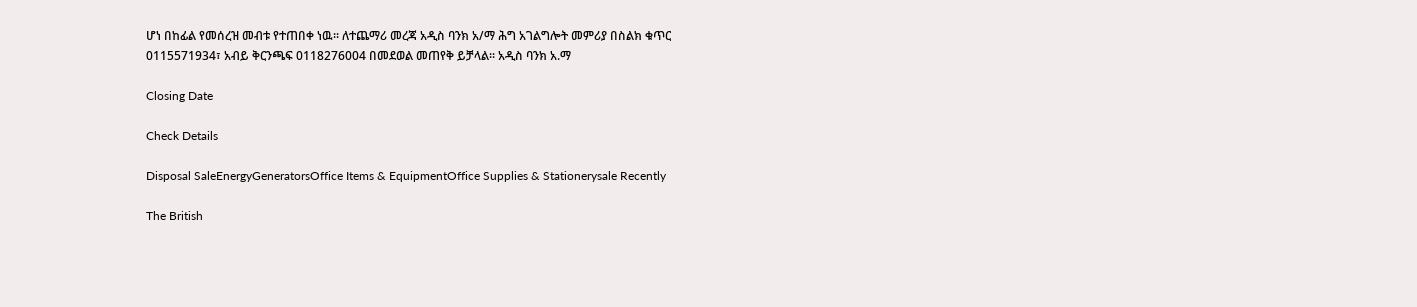ሆነ በከፊል የመሰረዝ መብቱ የተጠበቀ ነዉ፡፡ ለተጨማሪ መረጃ አዲስ ባንክ አ/ማ ሕግ አገልግሎት መምሪያ በስልክ ቁጥር 0115571934፣ አብይ ቅርንጫፍ 0118276004 በመደወል መጠየቅ ይቻላል፡፡ አዲስ ባንክ አ.ማ

Closing Date

Check Details

Disposal SaleEnergyGeneratorsOffice Items & EquipmentOffice Supplies & Stationerysale Recently

The British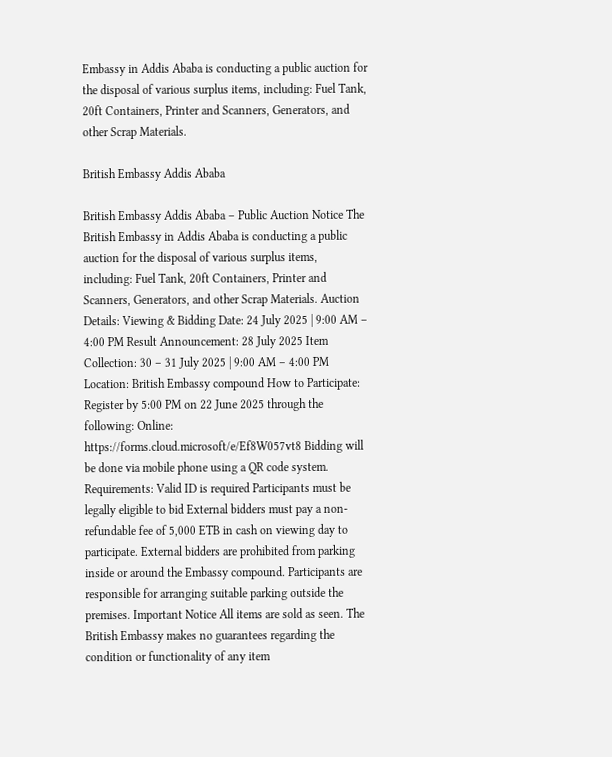Embassy in Addis Ababa is conducting a public auction for the disposal of various surplus items, including: Fuel Tank, 20ft Containers, Printer and Scanners, Generators, and other Scrap Materials.

British Embassy Addis Ababa

British Embassy Addis Ababa – Public Auction Notice The British Embassy in Addis Ababa is conducting a public auction for the disposal of various surplus items, including: Fuel Tank, 20ft Containers, Printer and Scanners, Generators, and other Scrap Materials. Auction Details: Viewing & Bidding Date: 24 July 2025 | 9:00 AM – 4:00 PM Result Announcement: 28 July 2025 Item Collection: 30 – 31 July 2025 | 9:00 AM – 4:00 PM Location: British Embassy compound How to Participate: Register by 5:00 PM on 22 June 2025 through the following: Online: https://forms.cloud.microsoft/e/Ef8W057vt8 Bidding will be done via mobile phone using a QR code system. Requirements: Valid ID is required Participants must be legally eligible to bid External bidders must pay a non-refundable fee of 5,000 ETB in cash on viewing day to participate. External bidders are prohibited from parking inside or around the Embassy compound. Participants are responsible for arranging suitable parking outside the premises. Important Notice All items are sold as seen. The British Embassy makes no guarantees regarding the condition or functionality of any item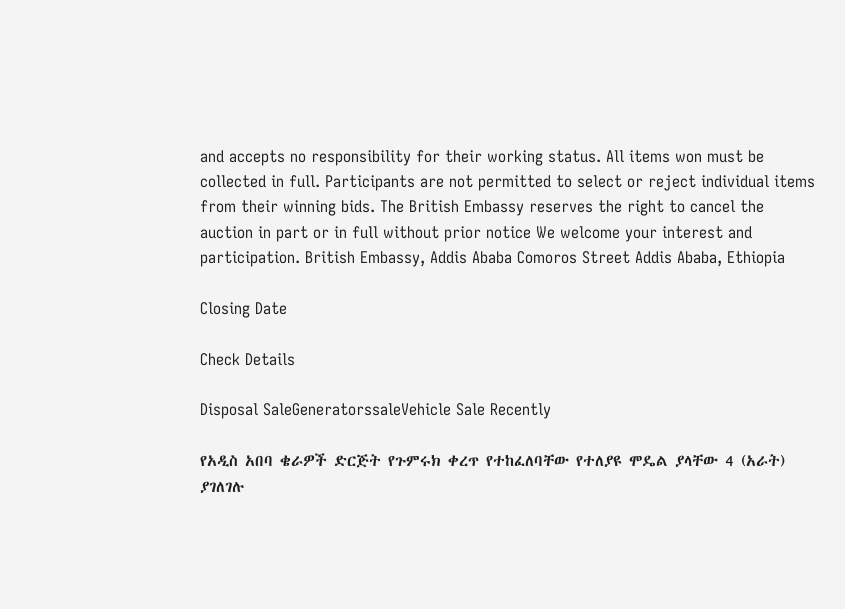and accepts no responsibility for their working status. All items won must be collected in full. Participants are not permitted to select or reject individual items from their winning bids. The British Embassy reserves the right to cancel the auction in part or in full without prior notice We welcome your interest and participation. British Embassy, Addis Ababa Comoros Street Addis Ababa, Ethiopia

Closing Date

Check Details

Disposal SaleGeneratorssaleVehicle Sale Recently

የአዲስ አበባ ቄራዎች ድርጅት የጉምሩክ ቀረጥ የተከፈለባቸው የተለያዩ ሞዴል ያላቸው 4 (አራት)  ያገለገሉ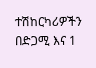ተሽከርካሪዎችን በድጋሚ እና 1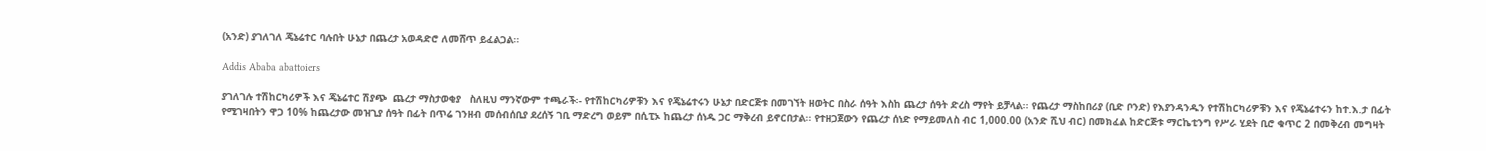(አንድ) ያገለገለ ጄኔሬተር ባሉበት ሁኔታ በጨረታ አወዳድሮ ለመሸጥ ይፈልጋል፡፡

Addis Ababa abattoiers

ያገለገሉ ተሽከርካሪዎች እና ጄኔሬተር ሽያጭ  ጨረታ ማስታወቂያ   ስለዚህ ማንኛውም ተጫራች፡- የተሽከርካሪዎቹን እና የጄኔሬተሩን ሁኔታ በድርጅቱ በመገኘት ዘወትር በስራ ሰዓት እስከ ጨረታ ሰዓት ድረስ ማየት ይቻላል፡፡ የጨረታ ማስከበሪያ (ቢድ ቦንድ) የእያንዳንዱን የተሽከርካሪዎቹን እና የጄኔሬተሩን ከተ.እ.ታ በፊት የሚገዛበትን ዋጋ 10% ከጨረታው መዝጊያ ሰዓት በፊት በጥሬ ገንዘብ መሰብሰቢያ ደረሰኝ ገቢ ማድረግ ወይም በሲፒኦ ከጨረታ ሰነዱ ጋር ማቅረብ ይኖርበታል፡፡ የተዘጋጀውን የጨረታ ሰነድ የማይመለስ ብር 1,000.00 (አንድ ሺህ ብር) በመክፈል ከድርጅቱ ማርኬቲንግ የሥራ ሂደት ቢሮ ቁጥር 2 በመቅረብ መግዛት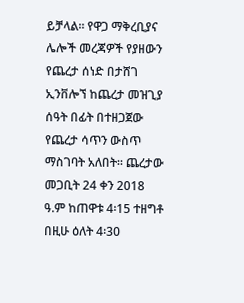ይቻላል፡፡ የዋጋ ማቅረቢያና ሌሎች መረጃዎች የያዘውን የጨረታ ሰነድ በታሸገ ኢንቨሎኘ ከጨረታ መዝጊያ ሰዓት በፊት በተዘጋጀው የጨረታ ሳጥን ውስጥ ማስገባት አለበት፡፡ ጨረታው መጋቢት 24 ቀን 2018 ዓ.ም ከጠዋቱ 4፡15 ተዘግቶ በዚሁ ዕለት 4፡30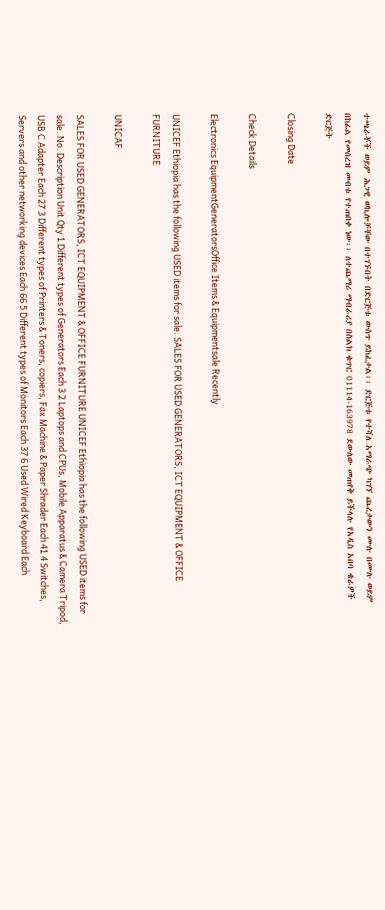ተጫራቾች ወይም ሕጋዊ ወኪሎቻቸው በተገኙበት በድርጅቱ ውስጥ ይከፈታል፡፡ ድርጅቱ የተሻለ አማራጭ ካገኘ ጨረታውን ሙሉ በሙሉ ወይም በከፊል የመሰረዝ መብቱ የተጠበቀ ነው፡፡ ለተጨማሪ ማብራሪያ በስልክ ቁጥር 01114-163978 ደውለው መጠየቅ ይችላሉ የአዲስ አበባ ቄራዎች ድርጅት

Closing Date

Check Details

Electronics EquipmentGeneratorsOffice Items & Equipmentsale Recently

UNICEF Ethiopia has the following USED items for sale. SALES FOR USED GENERATORS, ICT EQUIPMENT & OFFICE FURNITURE

UNICAF

SALES FOR USED GENERATORS, ICT EQUIPMENT & OFFICE FURNITURE UNICEF Ethiopia has the following USED items for sale. No. Description Unit Qty 1 Different types of Generators Each 3 2 Laptops and CPUs, Mobile Apparatus & Camera Tripod, USB C Adapter Each 27 3 Different types of Printers & Toners, copiers, Fax Machine & Paper Shrader Each 41 4 Switches, Servers and other networking devices Each 66 5 Different types of Monitors Each 37 6 Used Wired Keyboard Each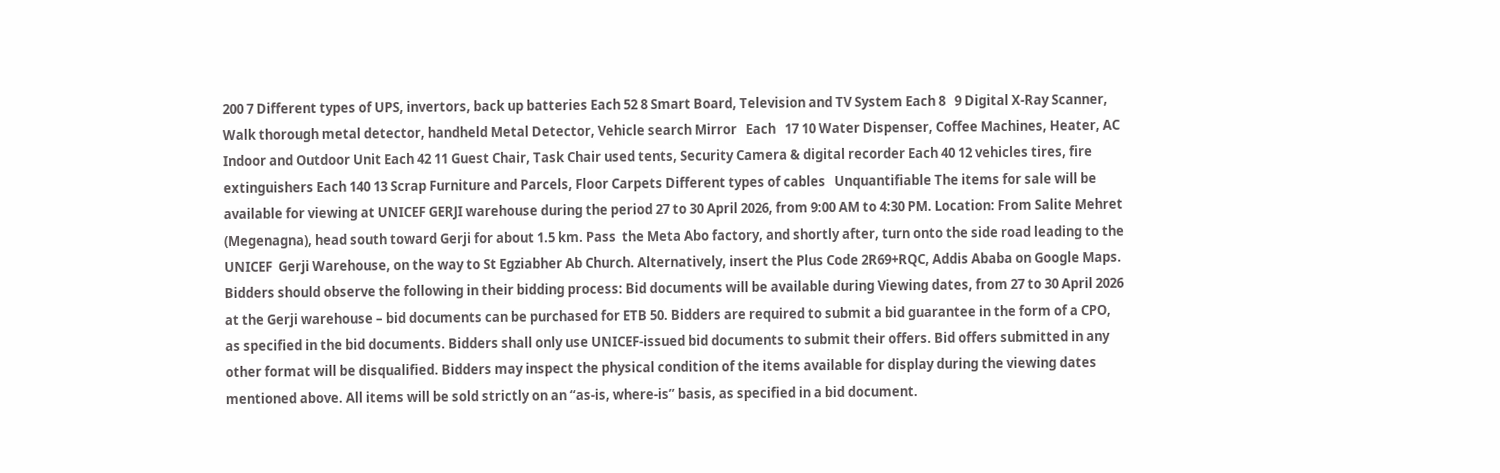200 7 Different types of UPS, invertors, back up batteries Each 52 8 Smart Board, Television and TV System Each 8   9 Digital X-Ray Scanner, Walk thorough metal detector, handheld Metal Detector, Vehicle search Mirror   Each   17 10 Water Dispenser, Coffee Machines, Heater, AC Indoor and Outdoor Unit Each 42 11 Guest Chair, Task Chair used tents, Security Camera & digital recorder Each 40 12 vehicles tires, fire extinguishers Each 140 13 Scrap Furniture and Parcels, Floor Carpets Different types of cables   Unquantifiable The items for sale will be available for viewing at UNICEF GERJI warehouse during the period 27 to 30 April 2026, from 9:00 AM to 4:30 PM. Location: From Salite Mehret (Megenagna), head south toward Gerji for about 1.5 km. Pass  the Meta Abo factory, and shortly after, turn onto the side road leading to the UNICEF  Gerji Warehouse, on the way to St Egziabher Ab Church. Alternatively, insert the Plus Code 2R69+RQC, Addis Ababa on Google Maps. Bidders should observe the following in their bidding process: Bid documents will be available during Viewing dates, from 27 to 30 April 2026 at the Gerji warehouse – bid documents can be purchased for ETB 50. Bidders are required to submit a bid guarantee in the form of a CPO, as specified in the bid documents. Bidders shall only use UNICEF-issued bid documents to submit their offers. Bid offers submitted in any other format will be disqualified. Bidders may inspect the physical condition of the items available for display during the viewing dates mentioned above. All items will be sold strictly on an “as-is, where-is” basis, as specified in a bid document.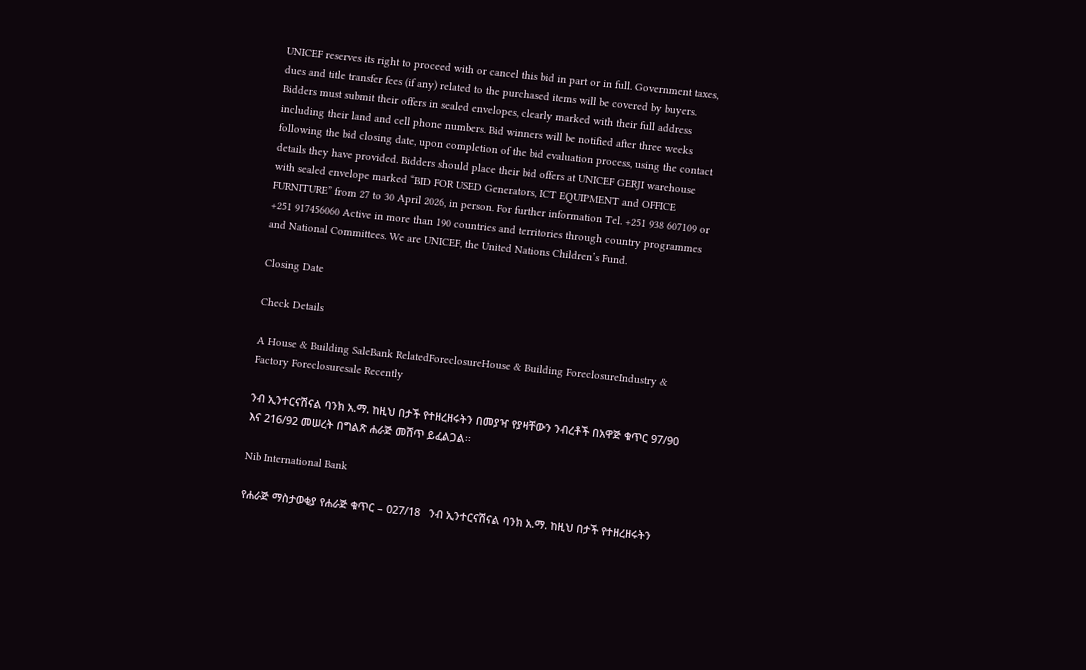UNICEF reserves its right to proceed with or cancel this bid in part or in full. Government taxes, dues and title transfer fees (if any) related to the purchased items will be covered by buyers. Bidders must submit their offers in sealed envelopes, clearly marked with their full address including their land and cell phone numbers. Bid winners will be notified after three weeks following the bid closing date, upon completion of the bid evaluation process, using the contact details they have provided. Bidders should place their bid offers at UNICEF GERJI warehouse with sealed envelope marked “BID FOR USED Generators, ICT EQUIPMENT and OFFICE FURNITURE” from 27 to 30 April 2026, in person. For further information Tel. +251 938 607109 or +251 917456060 Active in more than 190 countries and territories through country programmes and National Committees. We are UNICEF, the United Nations Children’s Fund.

Closing Date

Check Details

A House & Building SaleBank RelatedForeclosureHouse & Building ForeclosureIndustry & Factory Foreclosuresale Recently

ንብ ኢንተርናሽናል ባንክ አ.ማ. ከዚህ በታች የተዘረዘሩትን በመያዣ የያዛቸውን ንብረቶች በአዋጅ ቁጥር 97/90 እና 216/92 መሠረት በግልጽ ሐራጅ መሸጥ ይፈልጋል፡፡

Nib International Bank

የሐራጅ ማስታወቂያ የሐራጅ ቁጥር – 027/18   ንብ ኢንተርናሽናል ባንክ አ.ማ. ከዚህ በታች የተዘረዘሩትን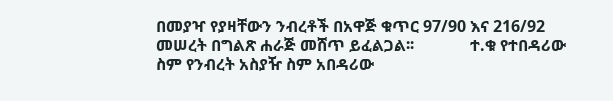በመያዣ የያዛቸውን ንብረቶች በአዋጅ ቁጥር 97/90 እና 216/92 መሠረት በግልጽ ሐራጅ መሸጥ ይፈልጋል፡፡              ተ.ቁ የተበዳሪው  ስም የንብረት አስያዥ ስም አበዳሪው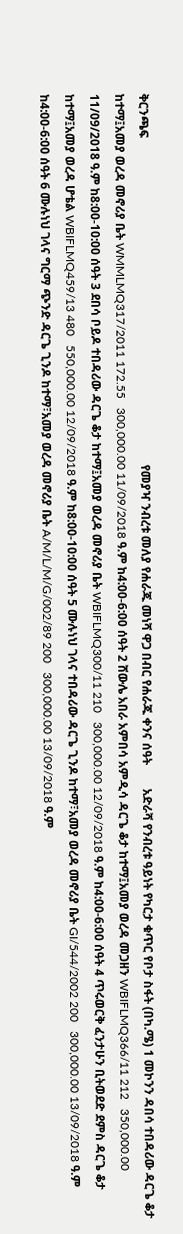ቅርንጫፍ                                                                                                             የመያዣ ንብረቱ መለያ የሐራጁ መነሻ ዋጋ በብር የሐራጁ ቀንና ሰዓት        አድራሻ የንብረቱ ዓይነት የካርታ ቁጥር የቦታ ስፋት (በካ.ሜ) 1 መኮንን ዳበሳ ተበዳሪው ዳርጌ ቆታ ከተማ፤አመያ ወረዳ መኖሪያ ቤት WMMLMQ317/2011 172.55   300,000.00 11/09/2018 ዓ.ም ከ4:00-6:00 ሰዓት 2 ሸውሌ አበራ አምበሳ አምዲሳ ዳርጌ ቆታ ከተማ፤አመያ ወረዳ መጋዘን WBIFLMQ366/11 212   350,000.00 11/09/2018 ዓ.ም ከ8:00-10:00 ሰዓት 3 ደበሳ ቦይዶ ተበዳሪው ዳርጌ ቆታ ከተማ፤አመያ ወረዳ መኖሪያ ቤት WBIFLMQ300/11 210   300,000.00 12/09/2018 ዓ.ም ከ4:00-6:00 ሰዓት 4 ጥሩወርቅ ፈንታሁን ቢትወደድ ደምስ ዳርጌ ቆታ ከተማ፤አመያ ወረዳ ሆቴል WBIFLMQ459/13 480   550,000.00 12/09/2018 ዓ.ም ከ8:00-10:00 ሰዓት 5 ሙሉነህ ገላና ተበዳሪው ዳርጌ ጊንዶ ከተማ፣አመያ ወረዳ መኖሪያ ቤት GI/544/2002 200   300,000.00 13/09/2018 ዓ.ም ከ4:00-6:00 ሰዓት 6 ሙሉነህ ገላና ግርማ ጭንድ ዳርጌ ጊንዶ ከተማ፣አመያ ወረዳ መኖሪያ ቤት A/M/L/M/G/002/89 200   300,000.00 13/09/2018 ዓ.ም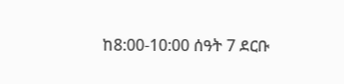ከ8:00-10:00 ሰዓት 7 ደርቡ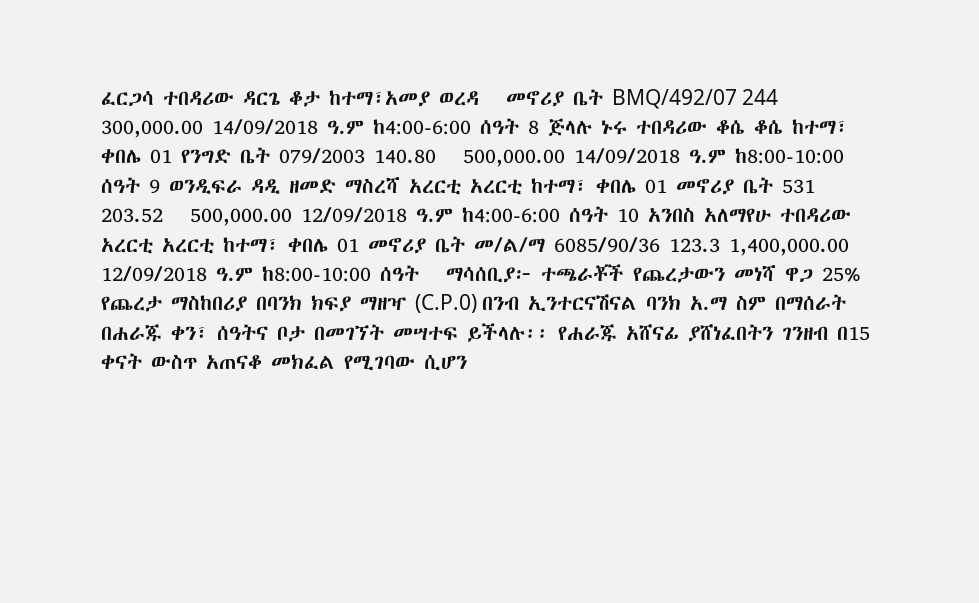ፈርጋሳ ተበዳሪው ዳርጌ ቆታ ከተማ፣አመያ ወረዳ   መኖሪያ ቤት BMQ/492/07 244   300,000.00 14/09/2018 ዓ.ም ከ4:00-6:00 ሰዓት 8 ጅላሉ ኑሩ ተበዳሪው ቆሴ ቆሴ ከተማ፣ ቀበሌ 01 የንግድ ቤት 079/2003 140.80   500,000.00 14/09/2018 ዓ.ም ከ8:00-10:00 ሰዓት 9 ወንዲፍራ ዳዲ ዘመድ ማስረሻ አረርቲ አረርቲ ከተማ፣ ቀበሌ 01 መኖሪያ ቤት 531 203.52   500,000.00 12/09/2018 ዓ.ም ከ4:00-6:00 ሰዓት 10 አንበስ አለማየሁ ተበዳሪው አረርቲ አረርቲ ከተማ፣ ቀበሌ 01 መኖሪያ ቤት መ/ል/ማ 6085/90/36 123.3 1,400,000.00 12/09/2018 ዓ.ም ከ8:00-10:00 ሰዓት   ማሳሰቢያ፦ ተጫራቾች የጨረታውን መነሻ ዋጋ 25% የጨረታ ማስከበሪያ በባንክ ክፍያ ማዘዣ (C.P.0) በንብ ኢንተርናሽናል ባንክ አ.ማ ስም በማሰራት በሐራጁ ቀን፣ ሰዓትና ቦታ በመገኘት መሣተፍ ይችላሉ፡፡ የሐራጁ አሸናፊ ያሸነፈበትን ገንዘብ በ15 ቀናት ውስጥ አጠናቆ መክፈል የሚገባው ሲሆን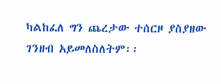ካልከፈለ ግን ጨረታው ተሰርዞ ያስያዘው ገንዘብ አይመለስለትም፡፡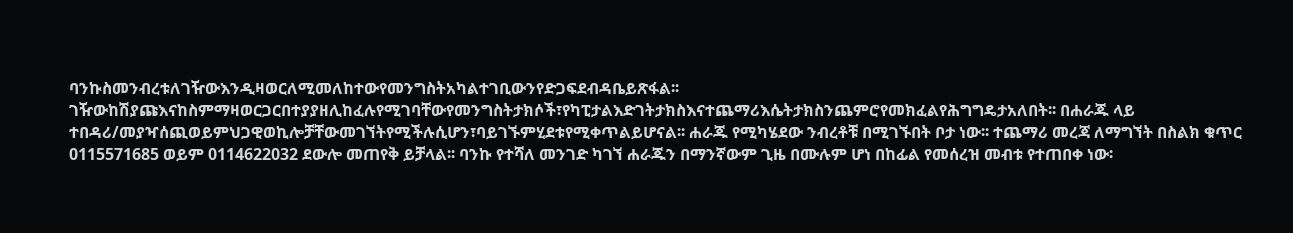ባንኩስመንብረቱለገዥውእንዲዛወርለሚመለከተውየመንግስትአካልተገቢውንየድጋፍደብዳቤይጽፋል፡፡ገዥውከሽያጩእናከስምማዛወርጋርበተያያዘሊከፈሉየሚገባቸውየመንግስትታክሶች፣የካፒታልእድገትታክስእናተጨማሪእሴትታክስንጨምሮየመክፈልየሕግግዴታአለበት፡፡ በሐራጁ ላይ ተበዳሪ/መያዣሰጪወይምህጋዊወኪሎቻቸውመገኘትየሚችሉሲሆን፣ባይገኙምሂደቱየሚቀጥልይሆናል፡፡ ሐራጁ የሚካሄደው ንብረቶቹ በሚገኙበት ቦታ ነው፡፡ ተጨማሪ መረጃ ለማግኘት በስልክ ቁጥር 0115571685 ወይም 0114622032 ደውሎ መጠየቅ ይቻላል፡፡ ባንኩ የተሻለ መንገድ ካገኘ ሐራጁን በማንኛውም ጊዜ በሙሉም ሆነ በከፊል የመሰረዝ መብቱ የተጠበቀ ነው፡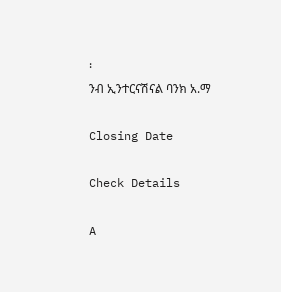፡                                                          ንብ ኢንተርናሽናል ባንክ አ.ማ

Closing Date

Check Details

A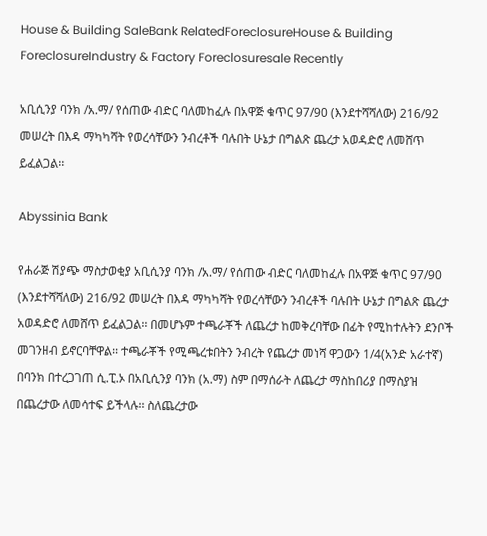House & Building SaleBank RelatedForeclosureHouse & Building ForeclosureIndustry & Factory Foreclosuresale Recently

አቢሲንያ ባንክ /አ.ማ/ የሰጠው ብድር ባለመከፈሉ በአዋጅ ቁጥር 97/90 (እንደተሻሻለው) 216/92 መሠረት በእዳ ማካካሻት የወረሳቸውን ንብረቶች ባሉበት ሁኔታ በግልጽ ጨረታ አወዳድሮ ለመሸጥ ይፈልጋል፡፡

Abyssinia Bank

የሐራጅ ሽያጭ ማስታወቂያ አቢሲንያ ባንክ /አ.ማ/ የሰጠው ብድር ባለመከፈሉ በአዋጅ ቁጥር 97/90 (እንደተሻሻለው) 216/92 መሠረት በእዳ ማካካሻት የወረሳቸውን ንብረቶች ባሉበት ሁኔታ በግልጽ ጨረታ አወዳድሮ ለመሸጥ ይፈልጋል፡፡ በመሆኑም ተጫራቾች ለጨረታ ከመቅረባቸው በፊት የሚከተሉትን ደንቦች መገንዘብ ይኖርባቸዋል፡፡ ተጫራቾች የሚጫረቱበትን ንብረት የጨረታ መነሻ ዋጋውን 1/4(አንድ አራተኛ) በባንክ በተረጋገጠ ሲ.ፒ.ኦ በአቢሲንያ ባንክ (አ.ማ) ስም በማሰራት ለጨረታ ማስከበሪያ በማስያዝ በጨረታው ለመሳተፍ ይችላሉ፡፡ ስለጨረታው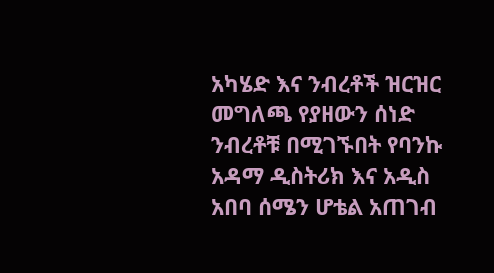አካሄድ እና ንብረቶች ዝርዝር መግለጫ የያዘውን ሰነድ ንብረቶቹ በሚገኙበት የባንኩ አዳማ ዲስትሪክ እና አዲስ አበባ ሰሜን ሆቴል አጠገብ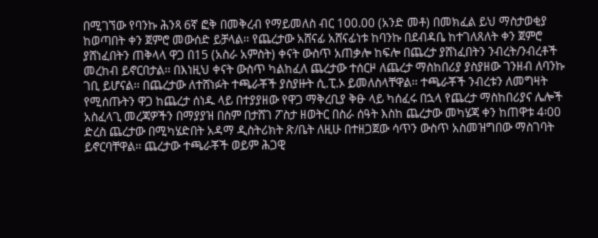በሚገኘው የባንኩ ሕንጻ 6ኛ ፎቅ በመቅረብ የማይመለስ ብር 100.00 (አንድ መቶ) በመክፈል ይህ ማስታወቂያ ከወጣበት ቀን ጀምሮ መውሰድ ይቻላል፡፡ የጨረታው አሸናፊ አሸናፊነቱ ከባንኩ በደብዳቤ ከተገለጸለት ቀን ጀምሮ ያሸነፈበትን ጠቅላላ ዋጋ በ15 (አስራ አምስት) ቀናት ውስጥ አጠቃሎ ከፍሎ በጨረታ ያሸነፈበትን ንብረት/ንብረቶች መረከብ ይኖርበታል፡፡ በእነዚህ ቀናት ውስጥ ካልከፈለ ጨረታው ተሰርዞ ለጨረታ ማስከበሪያ ያስያዘው ገንዘብ ለባንኩ ገቢ ይሆናል፡፡ በጨረታው ለተሸነፉት ተጫራቾች ያስያዙት ሲ.ፒ.ኦ ይመለስላቸዋል፡፡ ተጫራቾች ንብረቱን ለመግዛት የሚሰጡትን ዋጋ ከጨረታ ሰነዱ ላይ በተያያዘው የዋጋ ማቅረቢያ ቅፁ ላይ ካሰፈሩ በኋላ የጨረታ ማስከበሪያና ሌሎች አስፈላጊ መረጃዎችን በማያያዝ በስም በታሸገ ፖስታ ዘወትር በስራ ሰዓት እስከ ጨረታው መካሄጃ ቀን ከጠዋቱ 4፡00 ድረስ ጨረታው በሚካሄድበት አዳማ ዲስትሪክት ጽ/ቤት ለዚሁ በተዘጋጀው ሳጥን ውስጥ አስመዝግበው ማስገባት ይኖርባቸዋል፡፡ ጨረታው ተጫራቾች ወይም ሕጋዊ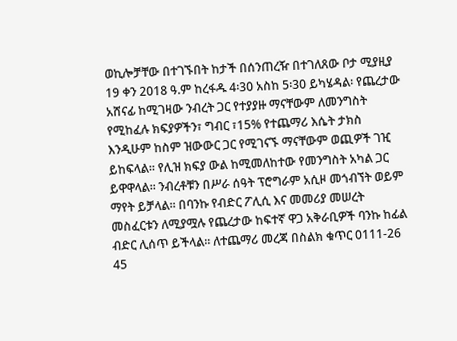ወኪሎቻቸው በተገኙበት ከታች በሰንጠረዥ በተገለጸው ቦታ ሚያዚያ 19 ቀን 2018 ዓ.ም ከረፋዱ 4፡30 አስከ 5፡30 ይካሄዳል፡ የጨረታው አሸናፊ ከሚገዛው ንብረት ጋር የተያያዙ ማናቸውም ለመንግስት የሚከፈሉ ክፍያዎችን፣ ግብር ፣15% የተጨማሪ እሴት ታክስ እንዲሁም ከስም ዝውውር ጋር የሚገናኙ ማናቸውም ወጪዎች ገዢ ይከፍላል፡፡ የሊዝ ክፍያ ውል ከሚመለከተው የመንግስት አካል ጋር ይዋዋላል፡፡ ንብረቶቹን በሥራ ሰዓት ፕሮግራም አሲዞ መጎብኘት ወይም ማየት ይቻላል፡፡ በባንኩ የብድር ፖሊሲ እና መመሪያ መሠረት መስፈርቱን ለሚያሟሉ የጨረታው ከፍተኛ ዋጋ አቅራቢዎች ባንኩ ከፊል ብድር ሊሰጥ ይችላል፡፡ ለተጨማሪ መረጃ በስልክ ቁጥር 0111-26 45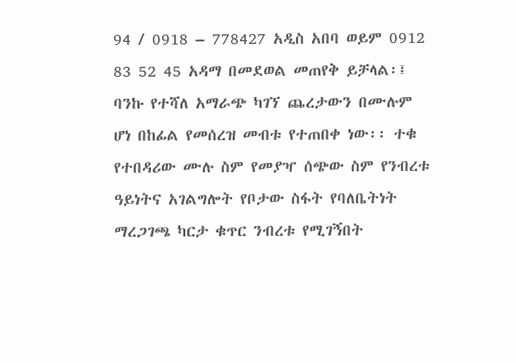94 / 0918 – 778427 አዲስ አበባ ወይም 0912 83 52 45 አዳማ በመደወል መጠየቅ ይቻላል፡፤ ባንኩ የተሻለ አማራጭ ካገኘ ጨረታውን በሙሉም ሆነ በከፊል የመሰረዝ መብቱ የተጠበቀ ነው፡፡ ተቁ የተበዳሪው ሙሉ ስም የመያዣ ሰጭው ስም የንብረቱ ዓይነትና አገልግሎት የቦታው ስፋት የባለቤትነት ማረጋገጫ ካርታ ቁጥር ንብረቱ የሚገኝበት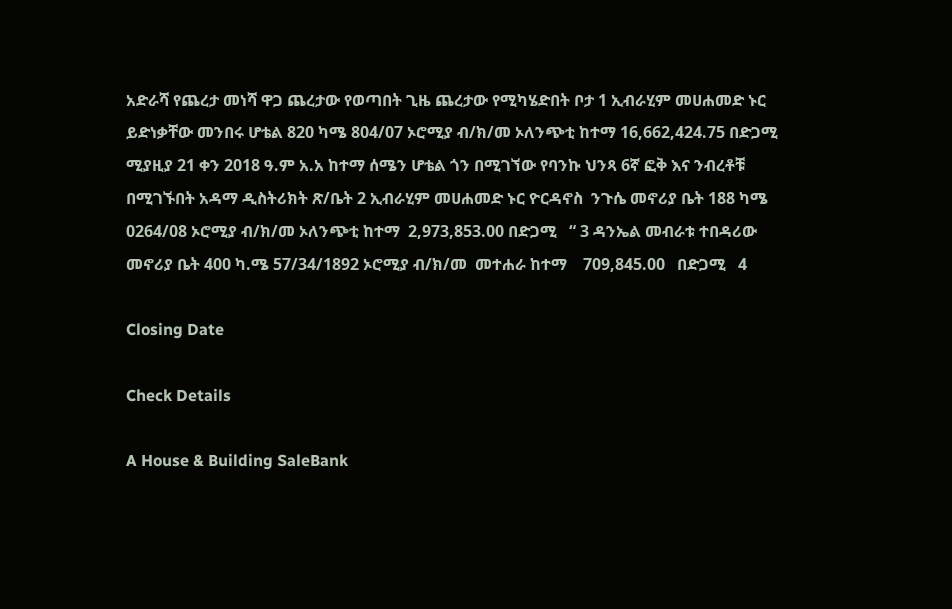አድራሻ የጨረታ መነሻ ዋጋ ጨረታው የወጣበት ጊዜ ጨረታው የሚካሄድበት ቦታ 1 ኢብራሂም መሀሐመድ ኑር ይድነቃቸው መንበሩ ሆቴል 820 ካሜ 804/07 ኦሮሚያ ብ/ክ/መ ኦለንጭቲ ከተማ 16,662,424.75 በድጋሚ ሚያዚያ 21 ቀን 2018 ዓ.ም አ.አ ከተማ ሰሜን ሆቴል ጎን በሚገኘው የባንኩ ህንጻ 6ኛ ፎቅ እና ንብረቶቹ በሚገኙበት አዳማ ዲስትሪክት ጽ/ቤት 2 ኢብራሂም መሀሐመድ ኑር ዮርዳኖስ  ንጉሴ መኖሪያ ቤት 188 ካሜ 0264/08 ኦሮሚያ ብ/ክ/መ ኦለንጭቲ ከተማ  2,973,853.00 በድጋሚ   “ 3 ዳንኤል መብራቱ ተበዳሪው መኖሪያ ቤት 400 ካ.ሜ 57/34/1892 ኦሮሚያ ብ/ክ/መ  መተሐራ ከተማ    709,845.00   በድጋሚ   4

Closing Date

Check Details

A House & Building SaleBank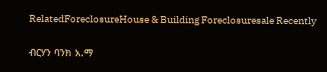RelatedForeclosureHouse & Building Foreclosuresale Recently

ብርሃን ባንክ አ.ማ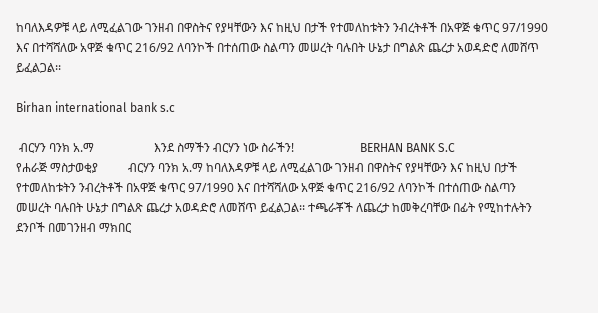ከባለእዳዎቹ ላይ ለሚፈልገው ገንዘብ በዋስትና የያዛቸውን እና ከዚህ በታች የተመለከቱትን ንብረትቶች በአዋጅ ቁጥር 97/1990 እና በተሻሻለው አዋጅ ቁጥር 216/92 ለባንኮች በተሰጠው ስልጣን መሠረት ባሉበት ሁኔታ በግልጽ ጨረታ አወዳድሮ ለመሸጥ ይፈልጋል፡፡

Birhan international bank s.c

 ብርሃን ባንክ አ.ማ                    እንደ ስማችን ብርሃን ነው ስራችን!                      BERHAN BANK S.C                      የሐራጅ ማስታወቂያ          ብርሃን ባንክ አ.ማ ከባለእዳዎቹ ላይ ለሚፈልገው ገንዘብ በዋስትና የያዛቸውን እና ከዚህ በታች የተመለከቱትን ንብረትቶች በአዋጅ ቁጥር 97/1990 እና በተሻሻለው አዋጅ ቁጥር 216/92 ለባንኮች በተሰጠው ስልጣን መሠረት ባሉበት ሁኔታ በግልጽ ጨረታ አወዳድሮ ለመሸጥ ይፈልጋል፡፡ ተጫራቾች ለጨረታ ከመቅረባቸው በፊት የሚከተሉትን ደንቦች በመገንዘብ ማክበር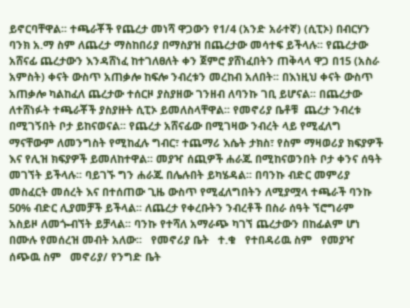ይኖርባቸዋል፡፡ ተጫራቾች የጨረታ መነሻ ዋጋውን የ1/4 (አንድ አራተኛ) (ሲፒኦ) በብርሃን ባንክ አ.ማ ስም ለጨረታ ማስከበሪያ በማስያዝ በጨረታው መሳተፍ ይችላሉ፡፡ የጨረታው አሸናፊ ጨረታውን እንዳሸነፈ ከተገለፀለት ቀን ጀምሮ ያሸነፈበትን ጠቅላላ ዋጋ በ15 (አስራ አምስት) ቀናት ውስጥ አጠቃሎ ከፍሎ ንብረቱን መረከብ አለበት፡፡ በእነዚህ ቀናት ውስጥ አጠቃሎ ካልከፈለ ጨረታው ተሰርዞ ያስያዘው ገንዘብ ለባንኩ ገቢ ይሆናል፡፡ በጨረታው ለተሸነፉት ተጫራቾች ያስያዙት ሲፒኦ ይመለስላቸዋል፡፡ የመኖሪያ ቤቶቹ  ጨረታ ንብረቱ በሚገኝበት ቦታ ይከናወናል፡፡ የጨረታ አሸናፊው በሚገዛው ንብረት ላይ የሚፈለግ ማናቸውም ለመንግስት የሚከፈሉ ግብር፣ ተጨማሪ እሴት ታክስ፣ የስም ማዛወሪያ ክፍያዎች እና የሊዝ ክፍያዎች ይመለከተዋል፡፡ መያዣ ሰጪዎች ሐራጁ በሚከናወንበት ቦታ ቀንና ሰዓት መገኘት ይችላሉ፡፡ ባይገኙ ግን ሐራጁ በሌሉበት ይካሄዳል፡፡ በባንኩ ብድር መምሪያ መስፈርት መሰረት እና በተሰጠው ጊዜ ውስጥ የሚፈለግበትን ለሚያሟላ ተጫራች ባንኩ 50% ብድር ሊያመቻች ይችላል፡፡ ለጨረታ የቀረቡትን ንብረቶች በስራ ሰዓት ኘሮግራም አስይዞ ለመጐብኘት ይቻላል፡፡ ባንኩ የተሻለ አማራጭ ካገኘ ጨረታውን በከፊልም ሆነ በሙሉ የመሰረዝ መብት አለው፡፡   የመኖሪያ ቤት   ተ.ቁ   የተበዳሪዉ ስም   የመያዣ ሰጭዉ ስም   መኖሪያ/ የንግድ ቤት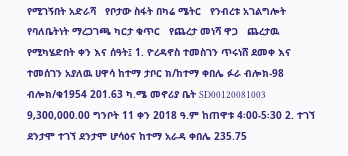የሚገኝበት አድራሻ   የቦታው ስፋት በካሬ ሜትር   የንብረቱ አገልግሎት   የባለቤትነት ማረጋገጫ ካርታ ቁጥር   የጨረታ መነሻ ዋጋ   ጨረታዉ የሚካሄድበት ቀን እና ሰዓት፤ 1. ዮረዳኖስ ተመስገን ጥሩነሸ ደመቀ እና ተመሰገን አያለዉ ሀዋሳ ከተማ ታቦር ክ/ከተማ ቀበሌ ፉራ ብሎክ-98 ብሎክ/ቁ1954 201.63 ካ.ሜ መኖሪያ ቤት SD00120081003 9,300,000.00 ግንቦት 11 ቀን 2018 ዓ.ም ከጠዋቱ 4፡00-5፡30 2. ተገኘ ደንታሞ ተገኘ ደንታሞ ሆሳዕና ከተማ አራዳ ቀበሌ 235.75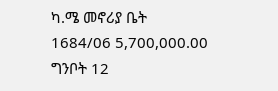ካ.ሜ መኖሪያ ቤት 1684/06 5,700,000.00 ግንቦት 12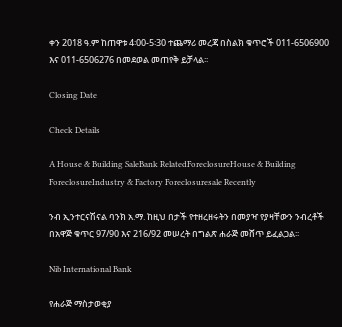ቀን 2018 ዓ.ም ከጠዋቱ 4፡00-5፡30 ተጨማሪ መረጃ በስልክ ቁጥሮች 011-6506900 እና 011-6506276 በመደወል መጠየቅ ይቻላል፡፡

Closing Date

Check Details

A House & Building SaleBank RelatedForeclosureHouse & Building ForeclosureIndustry & Factory Foreclosuresale Recently

ንብ ኢንተርናሽናል ባንክ አ.ማ. ከዚህ በታች የተዘረዘሩትን በመያዣ የያዛቸውን ንብረቶች በአዋጅ ቁጥር 97/90 እና 216/92 መሠረት በግልጽ ሐራጅ መሸጥ ይፈልጋል፡፡

Nib International Bank

የሐራጅ ማስታወቂያ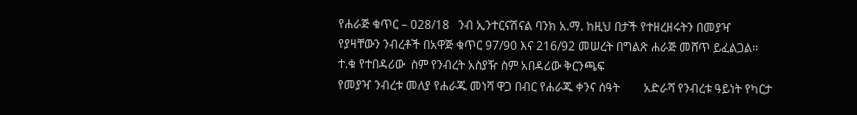የሐራጅ ቁጥር – 028/18   ንብ ኢንተርናሽናል ባንክ አ.ማ. ከዚህ በታች የተዘረዘሩትን በመያዣ የያዛቸውን ንብረቶች በአዋጅ ቁጥር 97/90 እና 216/92 መሠረት በግልጽ ሐራጅ መሸጥ ይፈልጋል፡፡              ተ.ቁ የተበዳሪው  ስም የንብረት አስያዥ ስም አበዳሪው ቅርንጫፍ                                                                                                             የመያዣ ንብረቱ መለያ የሐራጁ መነሻ ዋጋ በብር የሐራጁ ቀንና ሰዓት        አድራሻ የንብረቱ ዓይነት የካርታ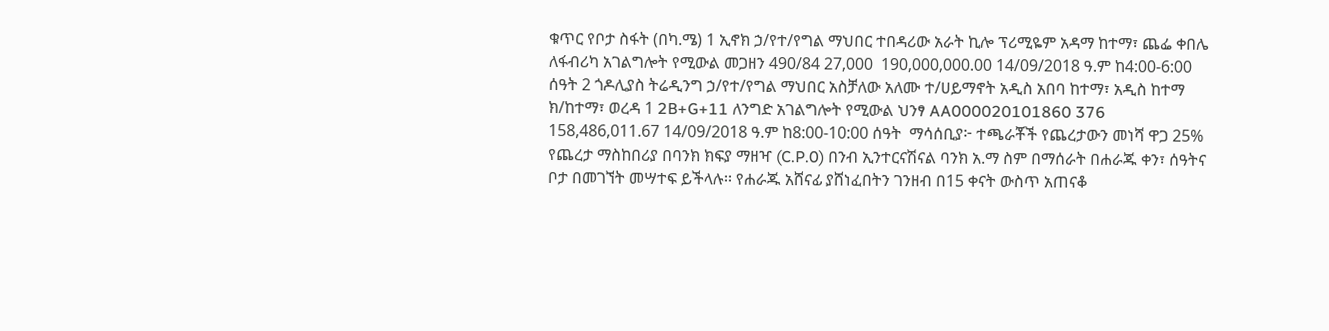ቁጥር የቦታ ስፋት (በካ.ሜ) 1 ኢኖክ ኃ/የተ/የግል ማህበር ተበዳሪው አራት ኪሎ ፕሪሚዬም አዳማ ከተማ፣ ጨፌ ቀበሌ ለፋብሪካ አገልግሎት የሚውል መጋዘን 490/84 27,000  190,000,000.00 14/09/2018 ዓ.ም ከ4:00-6:00 ሰዓት 2 ጎዶሊያስ ትሬዲንግ ኃ/የተ/የግል ማህበር አስቻለው አለሙ ተ/ሀይማኖት አዲስ አበባ ከተማ፣ አዲስ ከተማ ክ/ከተማ፣ ወረዳ 1 2B+G+11 ለንግድ አገልግሎት የሚውል ህንፃ AA000020101860 376  158,486,011.67 14/09/2018 ዓ.ም ከ8:00-10:00 ሰዓት  ማሳሰቢያ፦ ተጫራቾች የጨረታውን መነሻ ዋጋ 25% የጨረታ ማስከበሪያ በባንክ ክፍያ ማዘዣ (C.P.0) በንብ ኢንተርናሽናል ባንክ አ.ማ ስም በማሰራት በሐራጁ ቀን፣ ሰዓትና ቦታ በመገኘት መሣተፍ ይችላሉ፡፡ የሐራጁ አሸናፊ ያሸነፈበትን ገንዘብ በ15 ቀናት ውስጥ አጠናቆ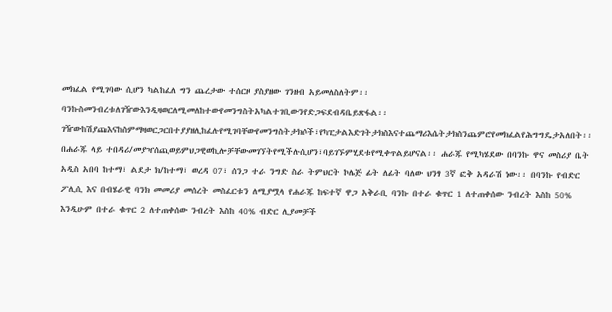መክፈል የሚገባው ሲሆን ካልከፈለ ግን ጨረታው ተሰርዞ ያስያዘው ገንዘብ አይመለስለትም፡፡ ባንኩስመንብረቱለገዥውእንዲዛወርለሚመለከተውየመንግስትአካልተገቢውንየድጋፍደብዳቤይጽፋል፡፡ገዥውከሽያጩእናከስምማዛወርጋርበተያያዘሊከፈሉየሚገባቸውየመንግስትታክሶች፣የካፒታልእድገትታክስእናተጨማሪእሴትታክስንጨምሮየመክፈልየሕግግዴታአለበት፡፡ በሐራጁ ላይ ተበዳሪ/መያዣሰጪወይምህጋዊወኪሎቻቸውመገኘትየሚችሉሲሆን፣ባይገኙምሂደቱየሚቀጥልይሆናል፡፡ ሐራጁ የሚካሄደው በባንኩ ዋና መስሪያ ቤት አዲስ አበባ ከተማ፣ ልደታ ክ/ከተማ፣ ወረዳ 07፣ ሰንጋ ተራ ንግድ ስራ ትምህርት ኮሌጅ ፊት ለፊት ባለው ህንፃ 3ኛ ፎቅ አዳራሽ ነው፡፡ በባንኩ የብድር ፖሊሲ እና በብሄራዊ ባንክ መመሪያ መሰረት መስፈርቱን ለሚያሟላ የሐራጁ ከፍተኛ ዋጋ አቅራቢ ባንኩ በተራ ቁጥር 1 ለተጠቀሰው ንብረት እስከ 50% እንዲሁም በተራ ቁጥር 2 ለተጠቀሰው ንብረት እስከ 40% ብድር ሊያመቻች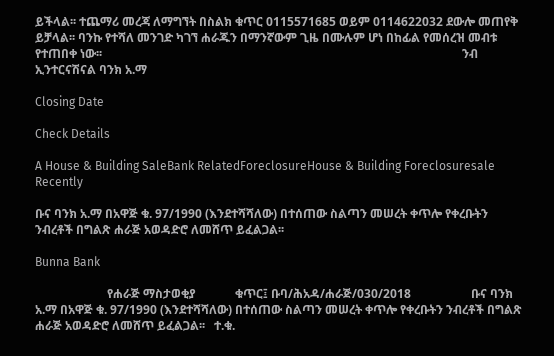ይችላል፡፡ ተጨማሪ መረጃ ለማግኘት በስልክ ቁጥር 0115571685 ወይም 0114622032 ደውሎ መጠየቅ ይቻላል፡፡ ባንኩ የተሻለ መንገድ ካገኘ ሐራጁን በማንኛውም ጊዜ በሙሉም ሆነ በከፊል የመሰረዝ መብቱ የተጠበቀ ነው፡፡                                                                                                                        ንብ ኢንተርናሽናል ባንክ አ.ማ

Closing Date

Check Details

A House & Building SaleBank RelatedForeclosureHouse & Building Foreclosuresale Recently

ቡና ባንክ አ.ማ በአዋጅ ቁ. 97/1990 (እንደተሻሻለው) በተሰጠው ስልጣን መሠረት ቀጥሎ የቀረቡትን ንብረቶች በግልጽ ሐራጅ አወዳድሮ ለመሸጥ ይፈልጋል፡፡

Bunna Bank

                        የሐራጅ ማስታወቂያ             ቁጥር፤ ቡባ/ሕአዳ/ሐራጅ/030/2018                    ቡና ባንክ አ.ማ በአዋጅ ቁ. 97/1990 (እንደተሻሻለው) በተሰጠው ስልጣን መሠረት ቀጥሎ የቀረቡትን ንብረቶች በግልጽ ሐራጅ አወዳድሮ ለመሸጥ ይፈልጋል፡፡   ተ.ቁ.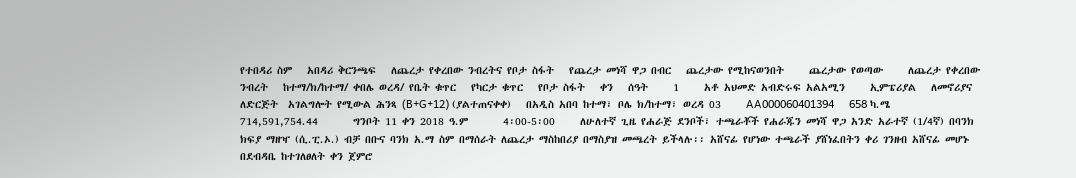የተበዳሪ ስም   አበዳሪ ቅርንጫፍ   ለጨረታ የቀረበው ንብረትና የቦታ ስፋት   የጨረታ መነሻ ዋጋ በብር   ጨረታው የሚከናወንበት     ጨረታው የወጣው     ለጨረታ የቀረበው ንብረት   ከተማ/ክ/ከተማ/ ቀበሌ ወረዳ/ የቤት ቁጥር   የካርታ ቁጥር   የቦታ ስፋት   ቀን   ሰዓት     1     አቶ አህመድ አብድሩፍ አልአሚን     ኢምፔሪያል   ለመኖሪያና ለድርጅት  አገልግሎት የሚውል ሕንጻ (B+G+12) (ያልተጠናቀቀ)   በአዲስ አበባ ከተማ፣ ቦሌ ክ/ከተማ፣ ወረዳ 03     AA000060401394     658 ካ.ሜ     714,591,754.44       ግንቦት 11 ቀን 2018 ዓ.ም       4፡00-5፡00     ለሁለተኛ ጊዜ የሐራጅ ደንቦች፣ ተጫራቾች የሐራጁን መነሻ ዋጋ አንድ አራተኛ (1/4ኛ) በባንክ ክፍያ ማዘዣ (ሲ.ፒ.ኦ.) ብቻ በቡና ባንክ አ.ማ ስም በማሰራት ለጨረታ ማስከበሪያ በማስያዝ መጫረት ይችላሉ፡፡ አሸናፊ የሆነው ተጫራች ያሸነፈበትን ቀሪ ገንዘብ አሸናፊ መሆኑ በደብዳቤ ከተገለፀለት ቀን ጀምሮ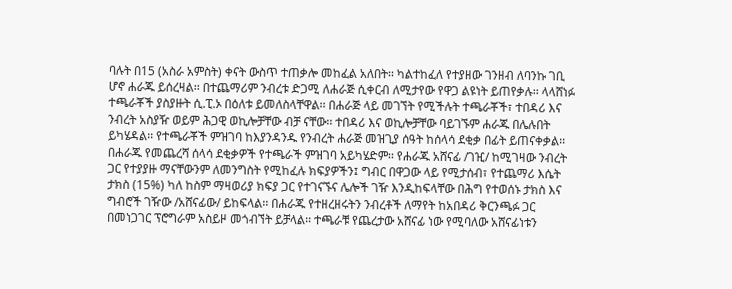ባሉት በ15 (አስራ አምስት) ቀናት ውስጥ ተጠቃሎ መከፈል አለበት፡፡ ካልተከፈለ የተያዘው ገንዘብ ለባንኩ ገቢ ሆኖ ሐራጁ ይሰረዛል፡፡ በተጨማሪም ንብረቱ ድጋሚ ለሐራጅ ሲቀርብ ለሚታየው የዋጋ ልዩነት ይጠየቃሉ፡፡ ላላሸነፉ ተጫራቾች ያስያዙት ሲ.ፒ.ኦ በዕለቱ ይመለስላቸዋል፡፡ በሐራጅ ላይ መገኘት የሚችሉት ተጫራቾች፣ ተበዳሪ እና ንብረት አስያዥ ወይም ሕጋዊ ወኪሎቻቸው ብቻ ናቸው፡፡ ተበዳሪ እና ወኪሎቻቸው ባይገኙም ሐራጁ በሌሉበት ይካሄዳል፡፡ የተጫራቾች ምዝገባ ከእያንዳንዱ የንብረት ሐራጅ መዝጊያ ሰዓት ከሰላሳ ደቂቃ በፊት ይጠናቀቃል፡፡ በሐራጁ የመጨረሻ ሰላሳ ደቂቃዎች የተጫራች ምዝገባ አይካሄድም፡፡ የሐራጁ አሸናፊ /ገዢ/ ከሚገዛው ንብረት ጋር የተያያዙ ማናቸውንም ለመንግስት የሚከፈሉ ክፍያዎችን፤ ግብር በዋጋው ላይ የሚታሰብ፣ የተጨማሪ እሴት ታክስ (15%) ካለ ከስም ማዛወሪያ ክፍያ ጋር የተገናኙና ሌሎች ገዥ እንዲከፍላቸው በሕግ የተወሰኑ ታክስ እና ግብሮች ገዥው /አሸናፊው/ ይከፍላል፡፡ በሐራጁ የተዘረዘሩትን ንብረቶች ለማየት ከአበዳሪ ቅርንጫፉ ጋር በመነጋገር ፕሮግራም አስይዞ መጎብኘት ይቻላል፡፡ ተጫራቹ የጨረታው አሸናፊ ነው የሚባለው አሸናፊነቱን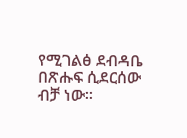የሚገልፅ ደብዳቤ በጽሑፍ ሲደርሰው ብቻ ነው፡፡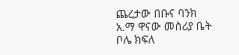ጨረታው በቡና ባንክ አ.ማ ዋናው መስሪያ ቤት ቦሌ ክፍለ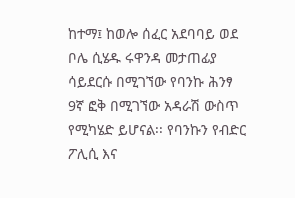ከተማ፤ ከወሎ ሰፈር አደባባይ ወደ ቦሌ ሲሄዱ ሩዋንዳ መታጠፊያ ሳይደርሱ በሚገኘው የባንኩ ሕንፃ 9ኛ ፎቅ በሚገኘው አዳራሽ ውስጥ የሚካሄድ ይሆናል፡፡ የባንኩን የብድር ፖሊሲ እና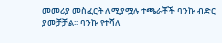መመሪያ መስፈርት ለሚያሟሉ ተጫራቾች ባንኩ ብድር ያመቻቻል፡፡ ባንኩ የተሻለ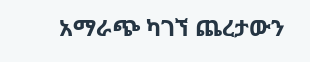አማራጭ ካገኘ ጨረታውን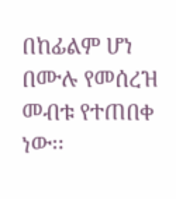በከፊልም ሆነ በሙሉ የመሰረዝ መብቱ የተጠበቀ ነው፡፡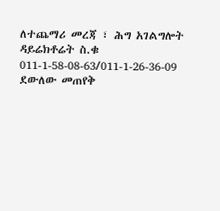ለተጨማሪ መረጃ ፣ ሕግ አገልግሎት ዳይሬክቶሬት ስ.ቁ 011-1-58-08-63/011-1-26-36-09 ደውለው መጠየቅ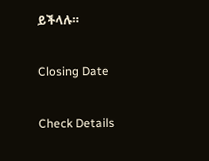ይችላሉ።

Closing Date

Check Details